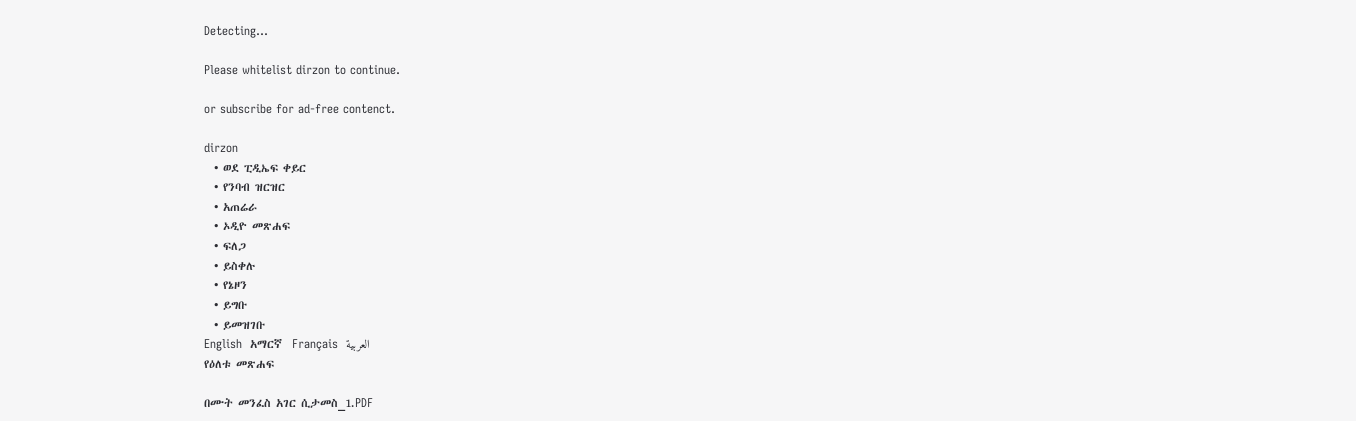Detecting...

Please whitelist dirzon to continue.

or subscribe for ad-free contenct.

dirzon
  • ወደ ፒዲኤፍ ቀይር
  • የንባብ ዝርዝር
  • አጠሬራ
  • ኦዲዮ መጽሐፍ
  • ፍለጋ
  • ይስቀሉ
  • የኔዞን
  • ይግቡ
  • ይመዝገቡ
English  አማርኛ  Français  العربية
የዕለቱ መጽሐፍ

በሙት መንፈስ አገር ሲታመስ_1.PDF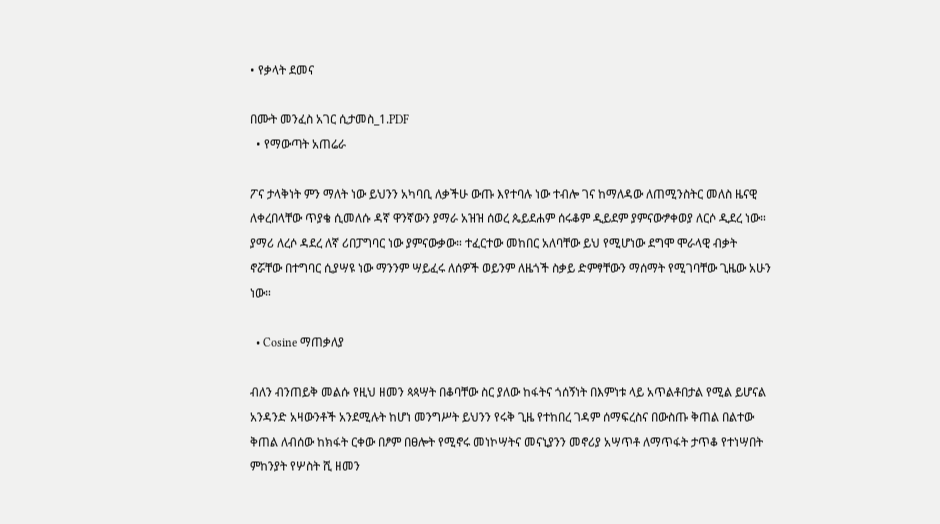• የቃላት ደመና

በሙት መንፈስ አገር ሲታመስ_1.PDF
  • የማውጣት አጠሬራ

ፖና ታላቅነት ምን ማለት ነው ይህንን አካባቢ ለቃችሁ ውጡ እየተባሉ ነው ተብሎ ገና ከማለዳው ለጠሚንስትር መለስ ዜናዊ ለቀረበላቸው ጥያቄ ሲመለሱ ዳኛ ዋንኛውን ያማራ አዝዝ ሰወረ ጴይደሐም ሰሩቆም ዲይደም ያምናውፇቀወያ ለርሶ ዲደረ ነው። ያማሪ ለረሶ ዳደረ ለኛ ሪበፓግባር ነው ያምናውቃው። ተፈርተው መከበር አለባቸው ይህ የሚሆነው ደግሞ ሞራላዊ ብቃት ኖሯቸው በተግባር ሲያሣዩ ነው ማንንም ሣይፈሩ ለሰዎች ወይንም ለዜጎች ስቃይ ድምፃቸውን ማሰማት የሚገባቸው ጊዜው አሁን ነው።

  • Cosine ማጠቃለያ

ብለን ብንጠይቅ መልሱ የዚህ ዘመን ጳጳሣት በቆባቸው ስር ያለው ከፋትና ጎሰኝነት በእምነቱ ላይ አጥልቶበታል የሚል ይሆናል አንዳንድ አዛውንቶች አንደሚሉት ከሆነ መንግሥት ይህንን የሩቅ ጊዜ የተከበረ ገዳም ሰማፍረስና በውስጡ ቅጠል በልተው ቅጠል ለብሰው ከክፋት ርቀው በፆም በፀሎት የሚኖሩ መነኮሣትና መናኒያንን መኖሪያ አሣጥቶ ለማጥፋት ታጥቆ የተነሣበት ምከንያት የሦስት ሺ ዘመን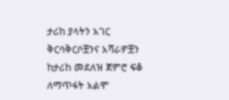ታሪከ ያላትን አገር ቅርሳቅርሶቿንና አሻራዎቿን ከታሪከ መደለዝ ጀምሮ ፍቆ ለማጥፋት አልሞ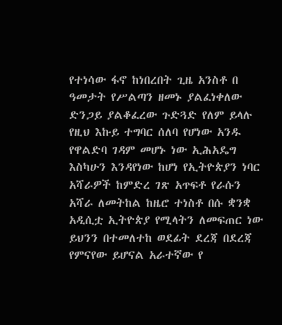የተነሳው ፋኖ ከነበረበት ጊዜ አንስቶ በ ዓመታት የሥልጣን ዘመኑ ያልፈነቀለው ድንጋይ ያልቆፈረው ጉድጓድ የለም ይላሉ የዚህ እኩይ ተግባር ሰለባ የሆነው አንዱ የዋልድባ ገዳም መሆኑ ነው ኢሕአዴግ እስካሁን እንዳየነው ከሆነ የኢትዮጵያን ነባር አሻራዎች ከምድረ ገጽ አጥፍቶ የራሱን አሻራ ለመትከል ከዜሮ ተነስቶ በሱ ቋንቋ አዲሲቷ ኢትዮጵያ የሚላትን ለመፍጠር ነው ይህንን በተመለተከ ወደፊት ደረጃ በደረጃ የምናየው ይሆናል አራተኛው የ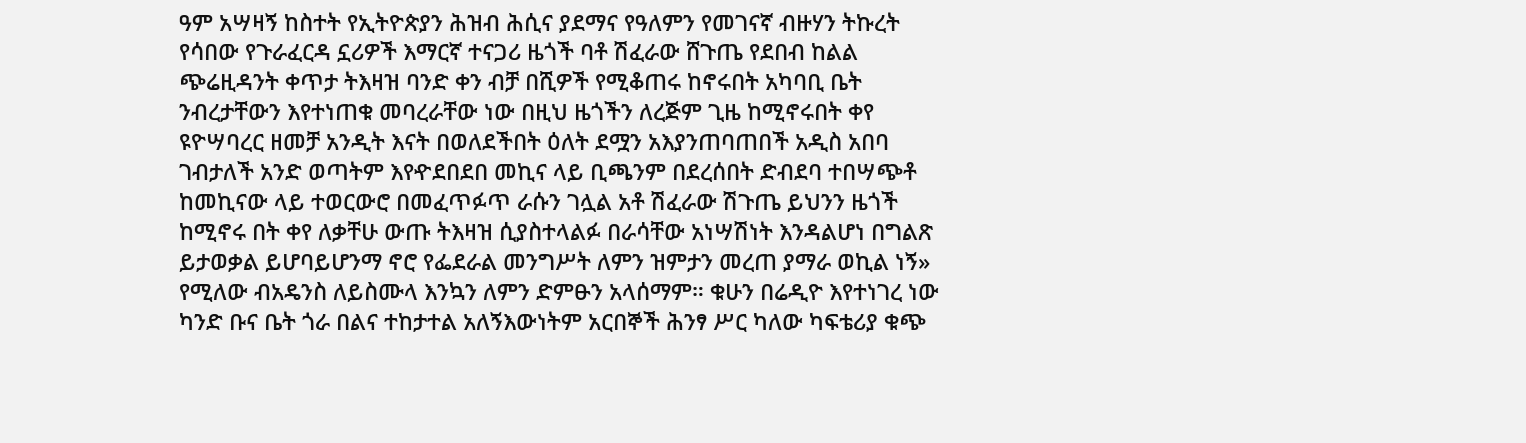ዓም አሣዛኝ ከስተት የኢትዮጵያን ሕዝብ ሕሲና ያደማና የዓለምን የመገናኛ ብዙሃን ትኩረት የሳበው የጉራፈርዳ ኗሪዎች እማርኛ ተናጋሪ ዜጎች ባቶ ሽፈራው ሸጉጤ የደበብ ከልል ጭሬዚዳንት ቀጥታ ትእዛዝ ባንድ ቀን ብቻ በሺዎች የሚቆጠሩ ከኖሩበት አካባቢ ቤት ንብረታቸውን እየተነጠቁ መባረራቸው ነው በዚህ ዜጎችን ለረጅም ጊዜ ከሚኖሩበት ቀየ ዩዮሣባረር ዘመቻ አንዲት እናት በወለደችበት ዕለት ደሟን አእያንጠባጠበች አዲስ አበባ ገብታለች አንድ ወጣትም እየዯደበደበ መኪና ላይ ቢጫንም በደረሰበት ድብደባ ተበሣጭቶ ከመኪናው ላይ ተወርውሮ በመፈጥፉጥ ራሱን ገሏል አቶ ሽፈራው ሽጉጤ ይህንን ዜጎች ከሚኖሩ በት ቀየ ለቃቸሁ ውጡ ትእዛዝ ሲያስተላልፉ በራሳቸው አነሣሽነት እንዳልሆነ በግልጽ ይታወቃል ይሆባይሆንማ ኖሮ የፌደራል መንግሥት ለምን ዝምታን መረጠ ያማራ ወኪል ነኝ» የሚለው ብአዴንስ ለይስሙላ እንኳን ለምን ድምፁን አላሰማም። ቁሁን በሬዲዮ እየተነገረ ነው ካንድ ቡና ቤት ጎራ በልና ተከታተል አለኝእውነትም አርበኞች ሕንፃ ሥር ካለው ካፍቴሪያ ቁጭ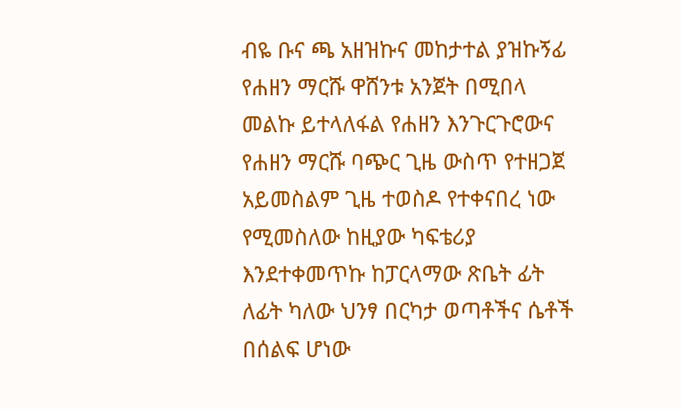ብዬ ቡና ጫ አዘዝኩና መከታተል ያዝኩኝፊ የሐዘን ማርሹ ዋሸንቱ አንጀት በሚበላ መልኩ ይተላለፋል የሐዘን እንጉርጉሮውና የሐዘን ማርሹ ባጭር ጊዜ ውስጥ የተዘጋጀ አይመስልም ጊዜ ተወስዶ የተቀናበረ ነው የሚመስለው ከዚያው ካፍቴሪያ እንደተቀመጥኩ ከፓርላማው ጽቤት ፊት ለፊት ካለው ህንፃ በርካታ ወጣቶችና ሴቶች በሰልፍ ሆነው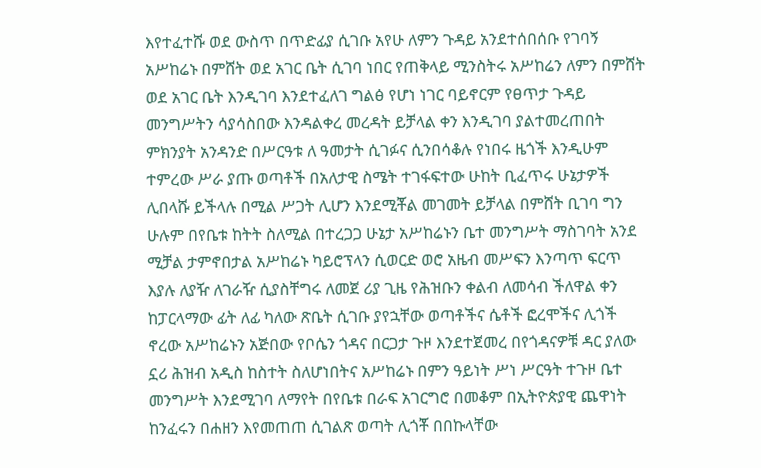እየተፈተሹ ወደ ውስጥ በጥድፊያ ሲገቡ አየሁ ለምን ጉዳይ አንደተሰበሰቡ የገባኝ አሥከሬኑ በምሸት ወደ አገር ቤት ሲገባ ነበር የጠቅላይ ሚንስትሩ አሥከሬን ለምን በምሸት ወደ አገር ቤት እንዲገባ እንደተፈለገ ግልፅ የሆነ ነገር ባይኖርም የፀጥታ ጉዳይ መንግሥትን ሳያሳስበው እንዳልቀረ መረዳት ይቻላል ቀን እንዲገባ ያልተመረጠበት ምክንያት አንዳንድ በሥርዓቱ ለ ዓመታት ሲገፉና ሲንበሳቆሉ የነበሩ ዜጎች እንዲሁም ተምረው ሥራ ያጡ ወጣቶች በአለታዊ ስሜት ተገፋፍተው ሁከት ቢፈጥሩ ሁኔታዎች ሊበላሹ ይችላሉ በሚል ሥጋት ሊሆን እንደሚቾል መገመት ይቻላል በምሸት ቢገባ ግን ሁሉም በየቤቱ ከትት ስለሚል በተረጋጋ ሁኔታ አሥከሬኑን ቤተ መንግሥት ማስገባት አንደ ሚቻል ታምኖበታል አሥከሬኑ ካይሮፕላን ሲወርድ ወሮ አዜብ መሥፍን እንጣጥ ፍርጥ እያሉ ለያዥ ለገራዥ ሲያስቸግሩ ለመጀ ሪያ ጊዜ የሕዝቡን ቀልብ ለመሳብ ችለዋል ቀን ከፓርላማው ፊት ለፊ ካለው ጽቤት ሲገቡ ያየኋቸው ወጣቶችና ሴቶች ፎረሞችና ሊጎች ኖረው አሥከሬኑን አጅበው የቦሴን ጎዳና በርጋታ ጉዞ እንደተጀመረ በየጎዳናዎቹ ዳር ያለው ኗሪ ሕዝብ አዲስ ከስተት ስለሆነበትና አሥከሬኑ በምን ዓይነት ሥነ ሥርዓት ተጉዞ ቤተ መንግሥት እንደሚገባ ለማየት በየቤቱ በራፍ አገርግሮ በመቆም በኢትዮጵያዊ ጨዋነት ከንፈሩን በሐዘን እየመጠጠ ሲገልጽ ወጣት ሊጎቾ በበኩላቸው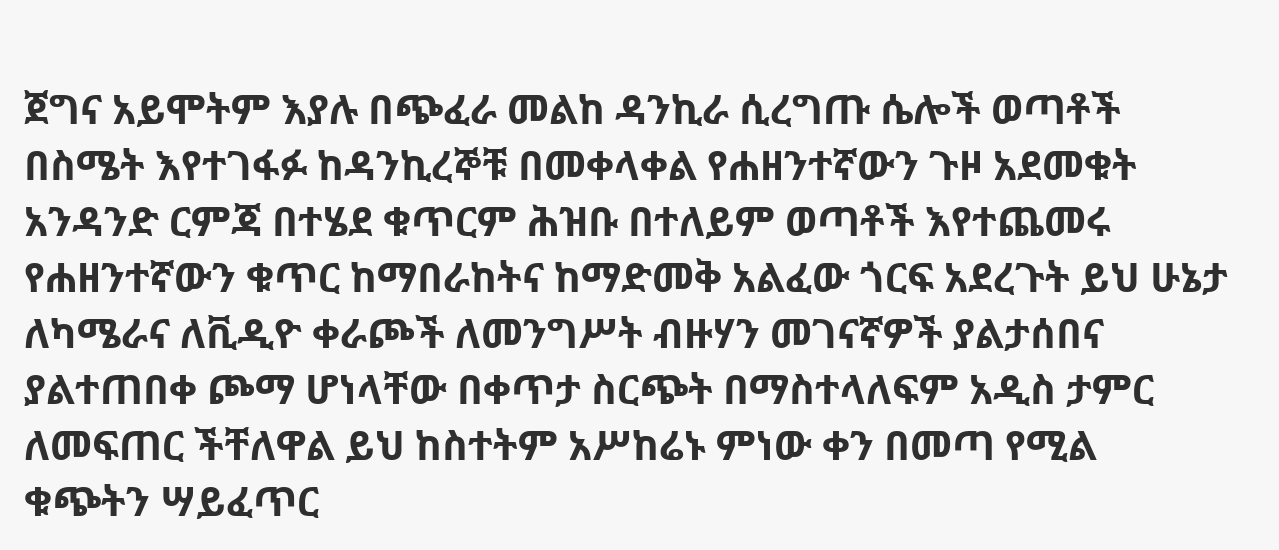ጀግና አይሞትም እያሉ በጭፈራ መልከ ዳንኪራ ሲረግጡ ሴሎች ወጣቶች በስሜት እየተገፋፉ ከዳንኪረኞቹ በመቀላቀል የሐዘንተኛውን ጉዞ አደመቁት አንዳንድ ርምጃ በተሄደ ቁጥርም ሕዝቡ በተለይም ወጣቶች እየተጨመሩ የሐዘንተኛውን ቁጥር ከማበራከትና ከማድመቅ አልፈው ጎርፍ አደረጉት ይህ ሁኔታ ለካሜራና ለቪዲዮ ቀራጮች ለመንግሥት ብዙሃን መገናኛዎች ያልታሰበና ያልተጠበቀ ጮማ ሆነላቸው በቀጥታ ስርጭት በማስተላለፍም አዲስ ታምር ለመፍጠር ችቸለዋል ይህ ከስተትም አሥከሬኑ ምነው ቀን በመጣ የሚል ቁጭትን ሣይፈጥር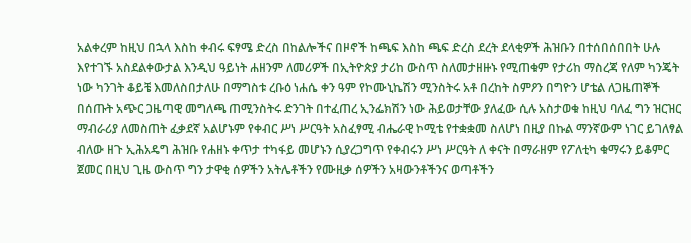አልቀረም ከዚህ በኋላ እስከ ቀብሩ ፍፃሜ ድረስ በከልሎችና በዞኖች ከጫፍ እስከ ጫፍ ድረስ ደረት ደላቂዎች ሕዝቡን በተሰበሰበበት ሁሉ እየተገኙ አስደልቀውታል እንዲህ ዓይነት ሐዘንም ለመሪዎች በኢትዮጵያ ታሪከ ውስጥ ስለመታዘዙኑ የሚጠቁም የታሪከ ማስረጃ የለም ካንጄት ነው ካንገት ቆይቼ እመለስበታለሁ በማግስቱ ረቡዕ ነሐሴ ቀን ዓም የኮሙኒኬሽን ሚንስትሩ አቶ በረከት ስምዖን በግዮን ሆቴል ለጋዜጠኞች በሰጡት አጭር ጋዜጣዊ መግለጫ ጠሚንስትሩ ድንገት በተፈጠረ ኢንፌክሽን ነው ሕይወታቸው ያለፈው ሲሉ አስታወቁ ከዚህ ባለፈ ግን ዝርዝር ማብራሪያ ለመስጠት ፈቃደኛ አልሆኑም የቀብር ሥነ ሥርዓት አስፈፃሚ ብሔራዊ ኮሚቴ የተቋቋመ ስለሆነ በዚያ በኩል ማንኛውም ነገር ይገለፃል ብለው ዘጉ ኢሕአዴግ ሕዝቡ የሐዘኑ ቀጥታ ተካፋይ መሆኑን ሲያረጋግጥ የቀብሩን ሥነ ሥርዓት ለ ቀናት በማራዘም የፖለቲካ ቁማሩን ይቆምር ጀመር በዚህ ጊዜ ውስጥ ግን ታዋቂ ሰዎችን አትሌቶችን የሙዚቃ ሰዎችን አዛውንቶችንና ወጣቶችን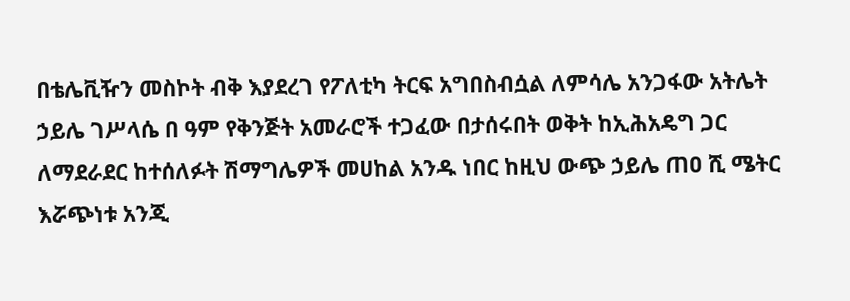በቴሌቪዥን መስኮት ብቅ እያደረገ የፖለቲካ ትርፍ አግበስብሷል ለምሳሌ አንጋፋው አትሌት ኃይሌ ገሥላሴ በ ዓም የቅንጅት አመራሮች ተጋፈው በታሰሩበት ወቅት ከኢሕአዴግ ጋር ለማደራደር ከተሰለፉት ሽማግሌዎች መሀከል አንዱ ነበር ከዚህ ውጭ ኃይሌ ጠዐ ሺ ሜትር እሯጭነቱ አንጂ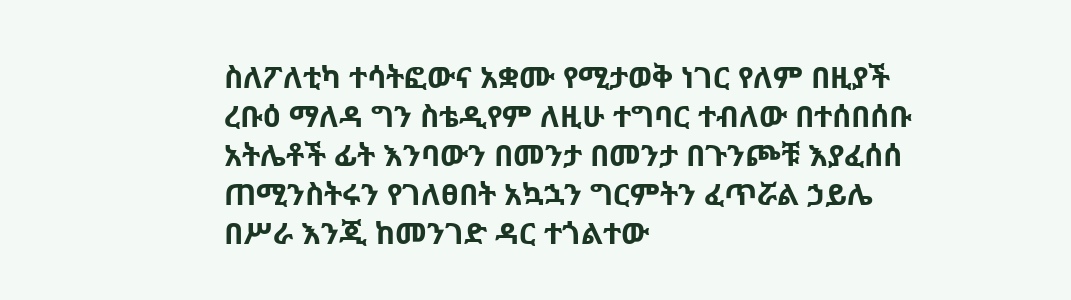ስለፖለቲካ ተሳትፎውና አቋሙ የሚታወቅ ነገር የለም በዚያች ረቡዕ ማለዳ ግን ስቴዲየም ለዚሁ ተግባር ተብለው በተሰበሰቡ አትሌቶች ፊት እንባውን በመንታ በመንታ በጉንጮቹ እያፈሰሰ ጠሚንስትሩን የገለፀበት አኳኋን ግርምትን ፈጥሯል ኃይሌ በሥራ እንጂ ከመንገድ ዳር ተጎልተው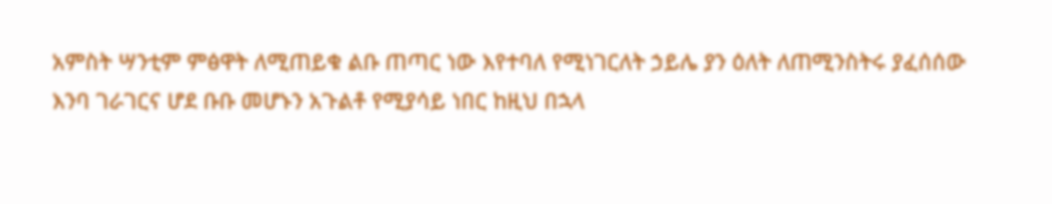አምስት ሣንቲም ምፅዋት ለሚጠይቁ ልቡ ጠጣር ነው እየተባለ የሚነገርለት ኃይሌ ያን ዕለት ለጠሚንስትሩ ያፈሰሰው እንባ ገራገርና ሆደ ቡቡ መሆኑን አጉልቶ የሚያሳይ ነበር ከዚህ በኋላ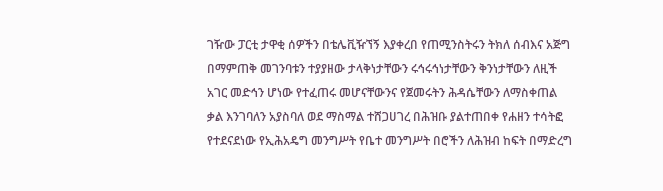ገዥው ፓርቲ ታዋቂ ሰዎችን በቴሌቪዥኘኝ እያቀረበ የጠሚንስትሩን ትክለ ሰብእና አጅግ በማምጠቅ መገንባቱን ተያያዘው ታላቅነታቸውን ሩኅሩኅነታቸውን ቅንነታቸውን ለዚች አገር መድኅን ሆነው የተፈጠሩ መሆናቸውንና የጀመሩትን ሕዳሴቸውን ለማስቀጠል ቃል እንገባለን አያስባለ ወደ ማስማል ተሸጋሀገረ በሕዝቡ ያልተጠበቀ የሐዘን ተሳትፎ የተደናደነው የኢሕአዴግ መንግሥት የቤተ መንግሥት በሮችን ለሕዝብ ከፍት በማድረግ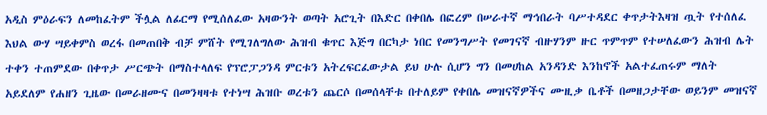አዲስ ምዕራፍን ለመከፈትም ችሏል ለፊርማ የሚሰለፈው አዛውንት ወጣት አሮጊት በእድር በቀበሌ በፎረም በሠራተኛ ማኅበራት ባሥተዳደር ቀጥታትእዛዝ ጧት የተሰለፈ እህል ውሃ ሣይቀምስ ወረፋ በመጠበቅ ብቻ ምሸት የሚገለግለው ሕዝብ ቁጥር እጅግ በርካታ ነበር የመንግሥት የመገናኛ ብዙሃንም ዙር ጥምጥም የተሠለፈውን ሕዝብ ሌት ተቀን ተጠምደው በቀጥታ ሥርጭት በማስተላለፍ የፕሮፓጋንዳ ምርቱን አትረፍርፈውታል ይህ ሁሉ ሲሆን ግን በመሀከል አንዳንድ እንከኖች አልተፈጠሩም ማለት አይደለም የሐዘን ጊዜው በመራዘሙና በመንዛዛቱ የተነሣ ሕዝቡ ወረቱን ጨርሶ በመሰላቸቱ በተለይም የቀበሌ መዝናኛዎችና ሙዚቃ ቤቶች በመዘጋታቸው ወይንም መዝናኛ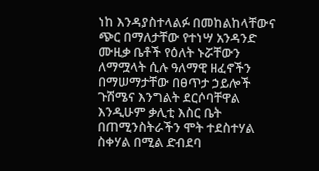ነከ እንዳያስተላልፉ በመከልከላቸውና ጭር በማለታቸው የተነሣ አንዳንድ ሙዚቃ ቤቶች የዕለት ኑሯቸውን ለማሟላት ሲሉ ዓለማዊ ዘፈኖችን በማሠማታቸው በፀጥታ ኃይሎች ጉሽሜና እንግልት ደርሶባቸዋል እንዲሁም ቃሊቲ እስር ቤት በጠሚንስትራችን ሞት ተደስተሃል ስቀሃል በሚል ድብደባ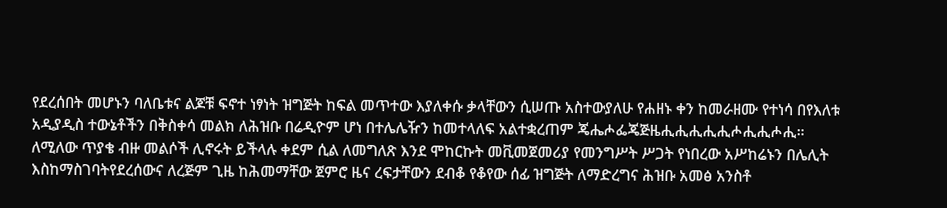የደረሰበት መሆኑን ባለቤቱና ልጆቹ ፍኖተ ነፃነት ዝግጅት ከፍል መጥተው እያለቀሱ ቃላቸውን ሲሠጡ አስተውያለሁ የሐዘኑ ቀን ከመራዘሙ የተነሳ በየእለቱ አዲያዲስ ተውኔቶችን በቅስቀሳ መልክ ለሕዝቡ በሬዲዮም ሆነ በተሌሌዥን ከመተላለፍ አልተቋረጠም ጄሔሖፌጄጅዜሒሒሒሒሒሖሒሒሖሒ። ለሚለው ጥያቄ ብዙ መልሶች ሊኖሩት ይችላሉ ቀደም ሲል ለመግለጽ እንደ ሞከርኩት መቪመጀመሪያ የመንግሥት ሥጋት የነበረው አሥከሬኑን በሌሊት እስከማስገባትየደረሰውና ለረጅም ጊዜ ከሕመማቸው ጀምሮ ዜና ረፍታቸውን ደብቆ የቆየው ሰፊ ዝግጅት ለማድረግና ሕዝቡ አመፅ አንስቶ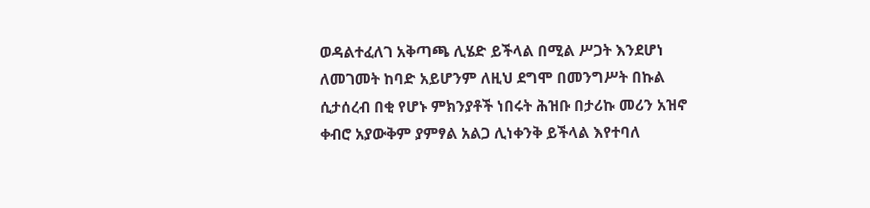ወዳልተፈለገ አቅጣጫ ሊሄድ ይችላል በሚል ሥጋት እንደሆነ ለመገመት ከባድ አይሆንም ለዚህ ደግሞ በመንግሥት በኩል ሲታሰረብ በቂ የሆኑ ምክንያቶች ነበሩት ሕዝቡ በታሪኩ መሪን አዝኖ ቀብሮ አያውቅም ያምፃል አልጋ ሊነቀንቅ ይችላል እየተባለ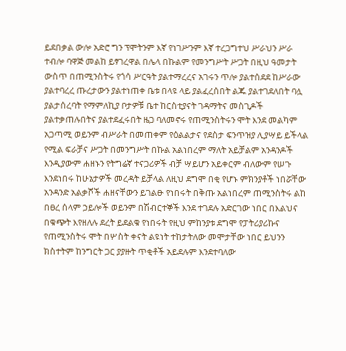ይደበቃል ውሎ አድሮ ግን ፕሞትንም እኛ የነገሥንም እኛ ተረጋግተህ ሥራህን ሥራ ተብሎ ባዋጅ መልከ ይፃገረዋል በሌላ በኩልም የመንግሥት ሥጋት በዚህ ዓመታት ውስጥ በጠሚንስትሩ የጎሳ ሥርዓት ያልተማረረና አገሩን ጥሎ ያልተሰደደ ከሥራው ያልተባረረ ጡረታውን ያልተነጠቀ ቤቱ በላዩ ላይ ያልፈረሰበት ልጁ ያልተገደለበት ባሏ ያልታሰረባት የማምለኪያ ቦታዎቹ ቤተ ከርስቲያናት ገዳማትና መስጊዶች ያልተቃጠሉበትና ያልተደፈሩበት ዜጋ ባለመኖሩ የጠሚንስትሩን ሞት እንደ መልካም አጋጣሚ ወይንም ብሥራት በመጠቀም የዕልልታና የደስታ ፍንጥዝያ ሊያሣይ ይችላል የሚል ፍራቻና ሥጋት በመንግሥት በኩል አልነበረም ማለት አይቻልም አንዳንዶች እንዲያውም ሐዘኑን የትግሬኛ ተናጋሪዎች ብቻ ሣይሆን አይቀርም ብለውም የሠጉ እንደነበሩ ከሁኔታዎች መረዳት ይቻላል ለዚህ ደግሞ በቂ የሆኑ ምክንያቶች ነበሯቸው አንዳንድ አልቃሾች ሐዘናቸውን ይገልፁ የነበሩት በቅጡ አልነበረም ጠሚንስትሩ ልከ በፀረ ሰላም ኃይሎች ወይንም በሽብርተኞች እንደ ተገደሉ አድርገው ነበር በእልህና በቁጭት እየዘለሉ ደረት ይደልቁ የነበሩት የዚህ ምከንያቱ ደግሞ የፓትሪያሪኩና የጠሚንስትሩ ሞት በሦስት ቀናት ልዩነት ተከታትለው መሞታቸው ነበር ይህንን ክስተትም ከንግርት ጋር ያያዙት ጥቂቶች አይደሉም እንደተባለው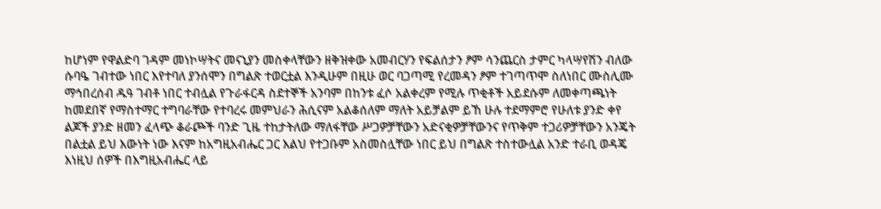ከሆነም የዋልድባ ገዳም መነኮሣትና መናኒያን መስቀላቸውን ዘቅዝቀው አመብርሃን የፍልሰታን ፆም ሳንጨርስ ታምር ካላሣየሽን ብለው ሱባዔ ገብተው ነበር እየተባለ ያንሰሞን በግልጽ ተወርቷል እንዲሁም በዚሁ ወር ባጋጣሚ የረመዳን ፆም ተገጣጥሞ ስለነበር ሙስሊሙ ማኅበረሰብ ዱዓ ገብቶ ነበር ተብሏል የጉራፋርዳ ስደተኞች አንባም በከንቱ ፈሶ አልቀረም የሚሉ ጥቂቶች አይደሱም ለመቀጣጫነት ከመደበኛ የማስተማር ተግባራቸው የተባረሩ መምህራን ሕሲናም አልቆሰለም ማለት አይቻልም ይኸ ሁሉ ተደማምሮ የሁለቱ ያንድ ቀየ ልጆች ያንድ ዘመን ፈላጭ ቆራጮች ባንድ ጊዜ ተከታትለው ማለፋቸው ሥጋዎቻቸውን አድናቂዎቻቸውንና የጥቅም ተጋሪዎቻቸውን አንጄት በልቷል ይህ እውነት ነው እናም ከአግዚአብሔር ጋር እልህ የተጋቡም አስመስሏቸው ነበር ይህ በግልጽ ተስተውሏል አንድ ተራቢ ወዳጄ እነዚህ ሰዎች በእግዚአብሔር ላይ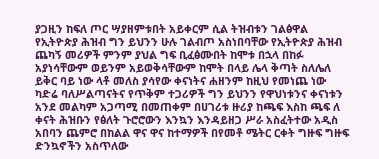ያጋዚን ከፍለ ጦር ሣያዘምቱበት አይቀርም ሲል ትዝብቱን ገልፅዋል የኢትዮጵያ ሕዝብ ግን ይህንን ሁሉ ገልብጦ አስነበባቸው የኢትዮጵያ ሕዝብ ጨካኝ መሪዎች ምንም ያህል ግፍ ቢፈፅሙበት ከሞቱ በኋላ በከፉ አያነሳቸውም ወይንም አይወቅሳቸውም ከሞት በላይ ሌላ ቅጣት ስለሌለ ይቅር ባይ ነው ላቶ መለስ ያሳየው ቀናነትና ሐዘንም ከዚህ የመነጨ ነው ካድሬ ባለሥልጣናትና የጥቅም ተጋሪዎች ግን ይህንን የዋህነቱንና ቀናነቱን አንደ መልካም አጋጣሚ በመጠቀም በሀገሪቱ ዙሪያ ከጫፍ እስከ ጫፍ ለ ቀናት ሕዝቡን የፅለት ጉሮሮውን እንኳን እንዳይዘጋ ሥራ አስፈትተው አዲስ አበባን ጨምሮ በከልል ዋና ዋና ከተማዎች በየመቶ ሜትር ርቀት ግዙፍ ግዙፍ ድንኳኖችን አስጥለው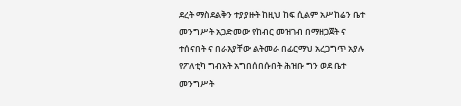ደረት ማስደልቅን ተያያዙት ከዚህ ከፍ ሲልም አሥከሬን ቤተ መንግሥት አጋድመው የከብር መዝገብ በማዘጋጀት ና ተሰናበት ና በራእያቸው ልትመራ በፊርማህ አረጋግጥ አያሉ የፖለቲካ ግብአት አግበሰበሱበት ሕዝቡ ግን ወደ ቤተ መንግሥት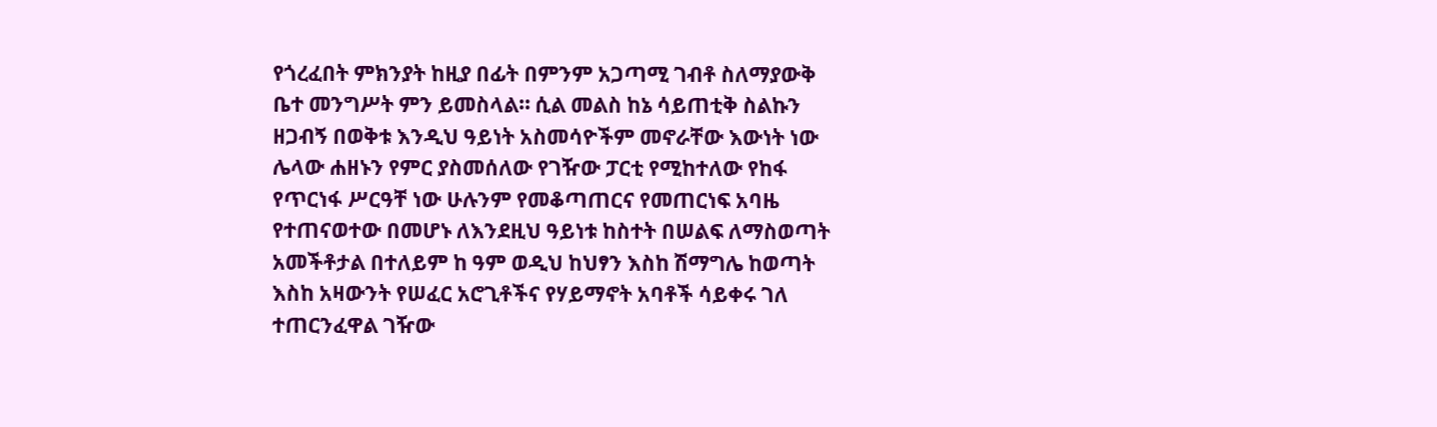የጎረፈበት ምክንያት ከዚያ በፊት በምንም አጋጣሚ ገብቶ ስለማያውቅ ቤተ መንግሥት ምን ይመስላል። ሲል መልስ ከኔ ሳይጠቲቅ ስልኩን ዘጋብኝ በወቅቱ እንዲህ ዓይነት አስመሳዮችም መኖራቸው እውነት ነው ሌላው ሐዘኑን የምር ያስመሰለው የገዥው ፓርቲ የሚከተለው የከፋ የጥርነፋ ሥርዓቸ ነው ሁሉንም የመቆጣጠርና የመጠርነፍ አባዜ የተጠናወተው በመሆኑ ለእንደዚህ ዓይነቱ ከስተት በሠልፍ ለማስወጣት አመችቶታል በተለይም ከ ዓም ወዲህ ከህፃን እስከ ሽማግሌ ከወጣት እስከ አዛውንት የሠፈር አሮጊቶችና የሃይማኖት አባቶች ሳይቀሩ ገለ ተጠርንፈዋል ገዥው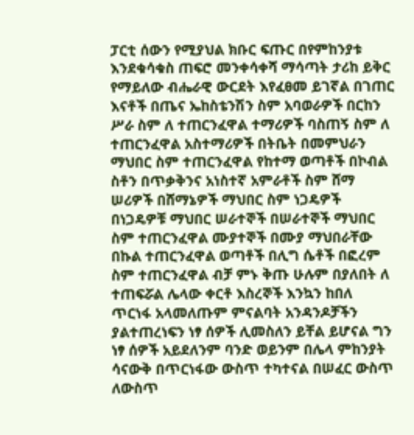ፓርቲ ሰውን የሚያህል ክቡር ፍጡር በየምከንያቱ እንደቁሳቁስ ጠፍሮ መንቀሳቀሻ ማሳጣት ታሪከ ይቅር የማይለው ብሔራዊ ውርደት እየፈፀመ ይገኛል በገጠር እናቶች በጤና ኤከስቴንሽን ስም አባወራዎች በርከን ሥራ ስም ለ ተጠርንፈዋል ተማሪዎች ባስጠኝ ስም ለ ተጠርንፈዋል አስተማሪዎች በትቤት በመምህራን ማህበር ስም ተጠርንፈዋል የከተማ ወጣቶች በኮብል ስቶን በጥቃቅንና አነስተኛ አምራቶች ስም ሸማ ሠሪዎች በሸማኔዎች ማህበር ስም ነጋዴዎች በነጋዴዎቹ ማህበር ሠራተኞች በሠራተኞች ማህበር ስም ተጠርንፈዋል ሙያተኞች በሙያ ማህበራቸው በኩል ተጠርንፈዋል ወጣቶች በሊግ ሴቶች በፎረም ስም ተጠርንፈዋል ብቻ ምኑ ቅጡ ሁሉም በያለበት ለ ተጠፍሯል ሌላው ቀርቶ እስረኞች እንኳን ከበለ ጥርነፋ አላመለጡም ምናልባት አንዳንዶቻችን ያልተጠረነፍን ነፃ ሰዎች ሊመስለን ይቸል ይሆናል ግን ነፃ ሰዎች አይደለንም ባንድ ወይንም በሌላ ምከንያት ሳናውቅ በጥርነፋው ውስጥ ተካተናል በሠፈር ውስጥ ለውስጥ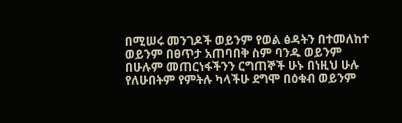በሚሠሩ መንገዶች ወይንም የወል ፅዳትን በተመለከተ ወይንም በፀጥታ አጠባበቅ ስም ባንዱ ወይንም በሁሉም መጠርነፋችንን ርግጠኞች ሁኑ በነዚህ ሁሉ የለሁበትም የምትሉ ካላችሁ ደግሞ በዕቁብ ወይንም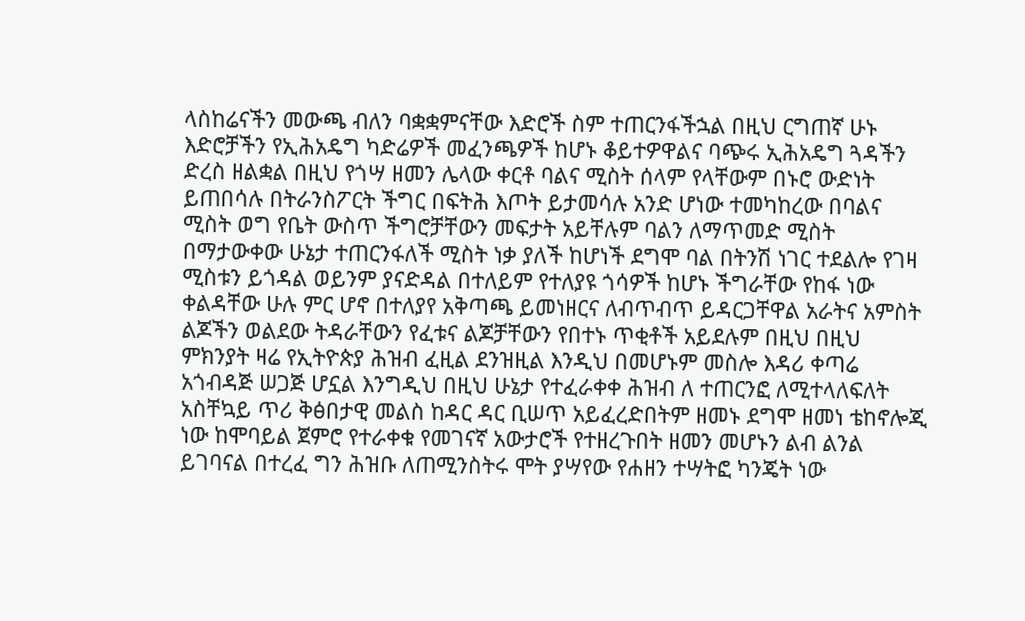ላስከሬናችን መውጫ ብለን ባቋቋምናቸው እድሮች ስም ተጠርንፋችኋል በዚህ ርግጠኛ ሁኑ እድሮቻችን የኢሕአዴግ ካድሬዎች መፈንጫዎች ከሆኑ ቆይተዎዋልና ባጭሩ ኢሕአዴግ ጓዳችን ድረስ ዘልቋል በዚህ የጎሣ ዘመን ሌላው ቀርቶ ባልና ሚስት ሰላም የላቸውም በኑሮ ውድነት ይጠበሳሉ በትራንስፖርት ችግር በፍትሕ እጦት ይታመሳሉ አንድ ሆነው ተመካከረው በባልና ሚስት ወግ የቤት ውስጥ ችግሮቻቸውን መፍታት አይቸሉም ባልን ለማጥመድ ሚስት በማታውቀው ሁኔታ ተጠርንፋለች ሚስት ነቃ ያለች ከሆነች ደግሞ ባል በትንሽ ነገር ተደልሎ የገዛ ሚስቱን ይጎዳል ወይንም ያናድዳል በተለይም የተለያዩ ጎሳዎች ከሆኑ ችግራቸው የከፋ ነው ቀልዳቸው ሁሉ ምር ሆኖ በተለያየ አቅጣጫ ይመነዘርና ለብጥብጥ ይዳርጋቸዋል አራትና አምስት ልጆችን ወልደው ትዳራቸውን የፈቱና ልጆቻቸውን የበተኑ ጥቂቶች አይደሉም በዚህ በዚህ ምክንያት ዛሬ የኢትዮጵያ ሕዝብ ፈዚል ደንዝዚል እንዲህ በመሆኑም መስሎ እዳሪ ቀጣሬ አጎብዳጅ ሠጋጅ ሆኗል እንግዲህ በዚህ ሁኔታ የተፈራቀቀ ሕዝብ ለ ተጠርንፎ ለሚተላለፍለት አስቸኳይ ጥሪ ቅፅበታዊ መልስ ከዳር ዳር ቢሠጥ አይፈረድበትም ዘመኑ ደግሞ ዘመነ ቴከኖሎጂ ነው ከሞባይል ጀምሮ የተራቀቁ የመገናኛ አውታሮች የተዘረጉበት ዘመን መሆኑን ልብ ልንል ይገባናል በተረፈ ግን ሕዝቡ ለጠሚንስትሩ ሞት ያሣየው የሐዘን ተሣትፎ ካንጄት ነው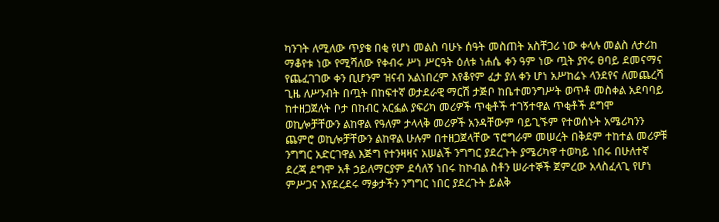ካንገት ለሚለው ጥያቄ በቂ የሆነ መልስ ባሁኑ ሰዓት መስጠት አስቸጋሪ ነው ቀላሉ መልስ ለታሪከ ማቆየቱ ነው የሚሻለው የቀብሩ ሥነ ሥርዓት ዕለቱ ነሐሴ ቀን ዓም ነው ጧት ያየሩ ፀባይ ደመናማና የጨፈገገው ቀን ቢሆንም ዝናብ አልነበረም እየቆየም ፈታ ያለ ቀን ሆነ አሥከሬኑ ላንደየና ለመጨረሻ ጊዜ ለሥንብት በጧት በከፍተኛ ወታደራዊ ማርሽ ታጅቦ ከቤተመንግሥት ወጥቶ መስቀል አደባባይ ከተዘጋጀለት ቦታ በከብር አርፏል ያፍሪካ መሪዎች ጥቂቶች ተገኝተዋል ጥቂቶች ደግሞ ወኪሎቻቸውን ልከዋል የዓለም ታላላቅ መሪዎች አንዳቸውም ባይጊኙም የተወሰኑት አሜሪካንን ጨምሮ ወኪሎቻቸውን ልከዋል ሁሉም በተዘጋጀላቸው ፕሮግራም መሠረት በቅደም ተከተል መሪዎቹ ንግግር አድርገዋል እጅግ የተንዛዛና አሠልች ንግግር ያደረጉት ያሜሪካዋ ተወካይ ነበሩ በሁለተኛ ደረጃ ደግሞ አቶ ኃይለማርያም ደሳለኝ ነበሩ ከኮብል ስቶን ሠራተኞች ጀምረው አላስፈላጊ የሆነ ምሥጋና እየደረደሩ ማቃታችን ንግግር ነበር ያደረጉት ይልቅ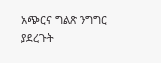አጭርና ግልጽ ንግግር ያደረጉት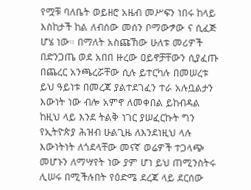የሟቹ ባለቤት ወይዘሮ አዜብ መሥፍን ነበሩ ከላይ እስከታች ከል ለብሰው መሰን ቦማውፇው ና ሲፈጅ ሆሄ ነው። በማለት አስጩኸው ሁለቱ መሪዎች በድንጋጤ ወደ አበበ ዙረው ዐይኖቻቸውን ሲያፈጡ በጨረር አንጫረሯቸው ሲሉ ይተርካሉ በመሠረቱ ይህ ዓይነቱ በመረጃ ያልተደገፈን ተራ አሉቧልታን እውነት ነው ብሎ አምኖ ለመቀበል ይከብዳል ከዚህ ላይ እንደ ትልቅ ነገር ያሠፈርኩት ግን የኢትዮጵያ ሕዝብ ሁልጊዜ ለእንደነዚህ ላሉ እውነትነት ለጎደላቸው መናኛ ወሬዎች ተጋላጭ መሆኑን ለማሣየት ነው ያም ሆነ ይህ ጠሚንስትሩ ሊሠሩ በሚችሉበት የዕድሜ ደረጃ ላይ ደርሰው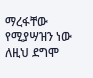ማረፋቸው የሚያሣዝን ነው ለዚህ ደግሞ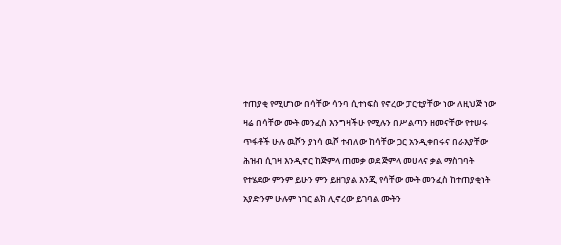ተጠያቂ የሚሆነው በሳቸው ሳንባ ሲተነፍስ የኖረው ፓርቲያቸው ነው ለዚህጅ ነው ዛሬ በሳቸው ሙት መንፈስ እንግዛችሁ የሚሉን በሥልጣን ዘመናቸው የተሠሩ ጥፋቶች ሁሉ ዉሾን ያነሳ ዉሾ ተብለው ከሳቸው ጋር አንዲቀበሩና በራእያቸው ሕዝብ ሲገዛ እንዲኖር ከጅምላ ጠመቃ ወደ ጅምላ መሀላና ቃል ማስገባት የተሄደው ምንም ይሁን ምን ይዘገያል እንጂ የሳቸው ሙት መንፈስ ከተጠያቂነት አያድንም ሁሉም ነገር ልክ ሊኖረው ይገባል ሙትን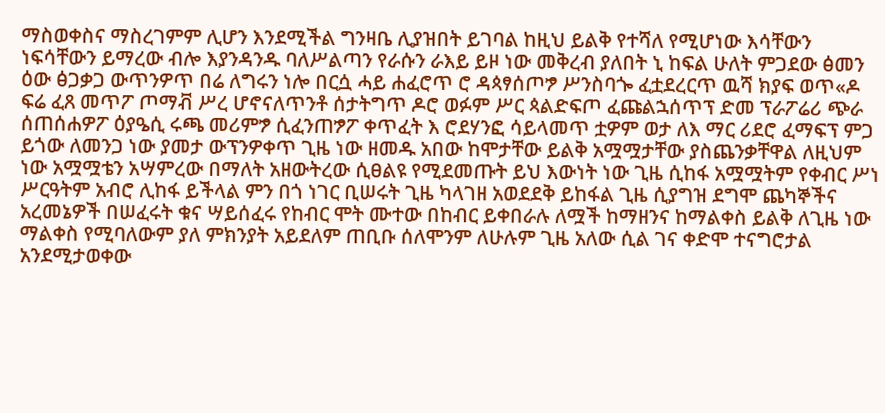ማስወቀስና ማስረገምም ሊሆን እንደሚችል ግንዛቤ ሊያዝበት ይገባል ከዚህ ይልቅ የተሻለ የሚሆነው እሳቸውን ነፍሳቸውን ይማረው ብሎ እያንዳንዱ ባለሥልጣን የራሱን ራእይ ይዞ ነው መቅረብ ያለበት ኒ ከፍል ሁለት ምጋደው ፅመን ዕው ፅጋቃጋ ውጥንዎጥ በሬ ለግሩን ነሎ በርሷ ሓይ ሐፈሮጥ ሮ ዳጳፃሰጦፇ ሥንስባጐ ፈቷደረርጥ ዉሻ ክያፍ ወጥ«ዶ ፍሬ ፈጸ መጥፖ ጦማቭ ሥረ ሆኖናለጥንቶ ሰታትግጥ ዶሮ ወፉም ሥር ጳልድፍጦ ፈጩልኋሰጥፕ ድመ ፕራፖሬሪ ጭራ ሰጠሰሐዎፖ ዕያዔሲ ሩጫ መሪምፇ ሲፈንጠፇፖ ቀጥፈት እ ሮደሃንፎ ሳይላመጥ ቷዎም ወታ ለእ ማር ሪደሮ ፈማፍፕ ምጋ ይጎው ለመንጋ ነው ያመታ ውፕንዎቀጥ ጊዜ ነው ዘመዱ አበው ከሞታቸው ይልቅ አሟሟታቸው ያስጨንቃቸዋል ለዚህም ነው አሟሟቴን አሣምረው በማለት አዘውትረው ሲፀልዩ የሚደመጡት ይህ እውነት ነው ጊዜ ሲከፋ አሟሟትም የቀብር ሥነ ሥርዓትም አብሮ ሊከፋ ይችላል ምን በጎ ነገር ቢሠሩት ጊዜ ካላገዘ አወደደቅ ይከፋል ጊዜ ሲያግዝ ደግሞ ጨካኞችና አረመኔዎች በሠፈሩት ቁና ሣይሰፈሩ የከብር ሞት ሙተው በከብር ይቀበራሉ ለሟች ከማዘንና ከማልቀስ ይልቅ ለጊዜ ነው ማልቀስ የሚባለውም ያለ ምክንያት አይደለም ጠቢቡ ሰለሞንም ለሁሉም ጊዜ አለው ሲል ገና ቀድሞ ተናግሮታል አንደሚታወቀው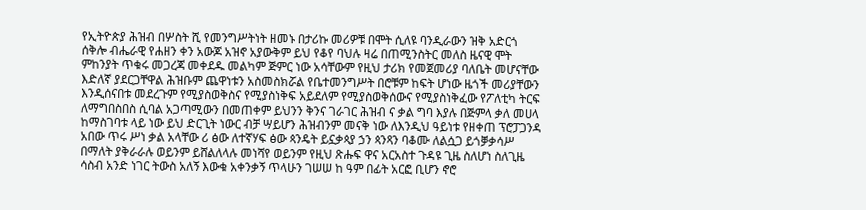የኢትዮጵያ ሕዝብ በሦስት ሺ የመንግሥትነት ዘመኑ በታሪኩ መሪዎቹ በሞት ሲለዩ ባንዲራውን ዝቅ አድርጎ ሰቅሎ ብሔራዊ የሐዘን ቀን አውጆ አዝኖ አያውቅም ይህ የቆየ ባህሉ ዛሬ በጠሚንስትር መለስ ዜናዊ ሞት ምከንያት ጥቁሩ መጋረጃ መቀደዱ መልካም ጅምር ነው አሳቸውም የዚህ ታሪክ የመጀመሪያ ባለቤት መሆናቸው እድለኛ ያደርጋቸዋል ሕዝቡም ጨዋነቱን አስመስክሯል የቤተመንግሥት በሮቹም ከፍት ሆነው ዜጎች መሪያቸውን እንዲሰናበቱ መደረጉም የሚያስወቅስና የሚያስነቅፍ አይደለም የሚያስወቅሰውና የሚያስነቅፈው የፖለቲካ ትርፍ ለማግበስበስ ሲባል አጋጣሚውን በመጠቀም ይህንን ቅንና ገራገር ሕዝብ ና ቃል ግባ እያሉ በጅምላ ቃለ መሀላ ከማስገባቱ ላይ ነው ይህ ድርጊት ነውር ብቻ ሣይሆን ሕዝብንም መናቅ ነው ለእንዲህ ዓይነቱ የዘቀጠ ፕሮፓጋንዳ አበው ጥሩ ሥነ ቃል አላቸው ሪ ፅው ለተኛሃፍ ፅው ጳንዴት ይኗቃጳያ ኃን ጳንጻን ባቆሙ ለልሷጋ ይጎቓቃሳሥ በማለት ያቅራራሉ ወይንም ይሸልለላሉ መነሻየ ወይንም የዚህ ጽሑፍ ዋና አርአስተ ጉዳዩ ጊዜ ስለሆነ ስለጊዜ ሳስብ አንድ ነገር ትውስ አለኝ እውቁ አቀንቃኝ ጥላሁን ገሠሠ ከ ዓም በፊት አርፎ ቢሆን ኖሮ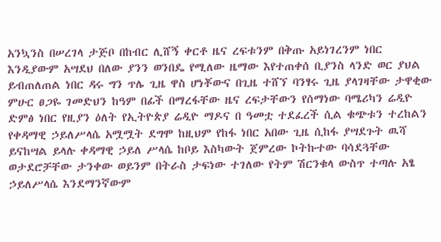አንኳንስ በሠረገላ ታጅቦ በከብር ሊሸኝ ቀርቶ ዜና ረፍቱንም በቅጡ አይነገረንም ነበር እንዲያውም አሣደህ በለው ያንን ወንበዴ የሚለው ዜማው እየተጠቀሰ ቢያንስ ላንድ ወር ያህል ይብጠለጠል ነበር ዳሩ ግን ጥሌ ጊዜ ዋስ ሆነቾውና በጊዜ ተሸኘ ባንፃሩ ጊዜ ያላገዛቸው ታዋቂው ምሁር ፀጋዬ ገመድህን ከዓም በፊች በማረፋቸው ዜና ረፍታቸውን የሰማነው ባሜሪካን ሬዲዮ ድምፅ ነበር የዚያን ዕለት የኢትዮጵያ ሬዲዮ ማዶና በ ዓመቷ ተደፈረች ሲል ቁጭቱን ተረከልን የቀዳማዊ ኃይለሥላሴ አሟሟት ደግሞ ከዚህም የከፋ ነበር አበው ጊዜ ሲከፋ ያሣደጉት ዉሻ ይናከሣል ይላሉ ቀዳማዊ ኃይለ ሥላሴ ከቦይ እስካውት ጀምረው ኮትኩተው ባሳደጓቸው ወታደሮቻቸው ታንቀው ወይንም በትራስ ታፍነው ተገለው የትም ሽርንቁላ ውስጥ ተጣሉ አፄ ኃይለሥላሴ እንደማንኛውም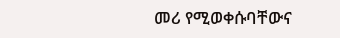መሪ የሚወቀሱባቸውና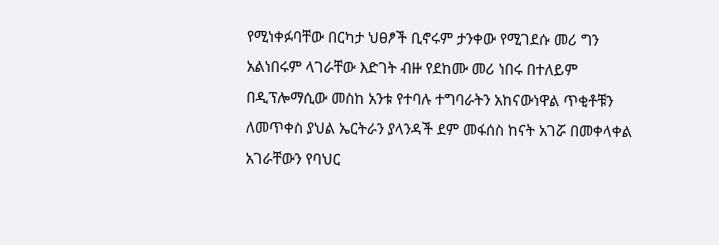የሚነቀፉባቸው በርካታ ህፀፆች ቢኖሩም ታንቀው የሚገደሱ መሪ ግን አልነበሩም ላገራቸው እድገት ብዙ የደከሙ መሪ ነበሩ በተለይም በዲፕሎማሲው መስከ አንቱ የተባሉ ተግባራትን አከናውነዋል ጥቂቶቹን ለመጥቀስ ያህል ኤርትራን ያላንዳች ደም መፋሰስ ከናት አገሯ በመቀላቀል አገራቸውን የባህር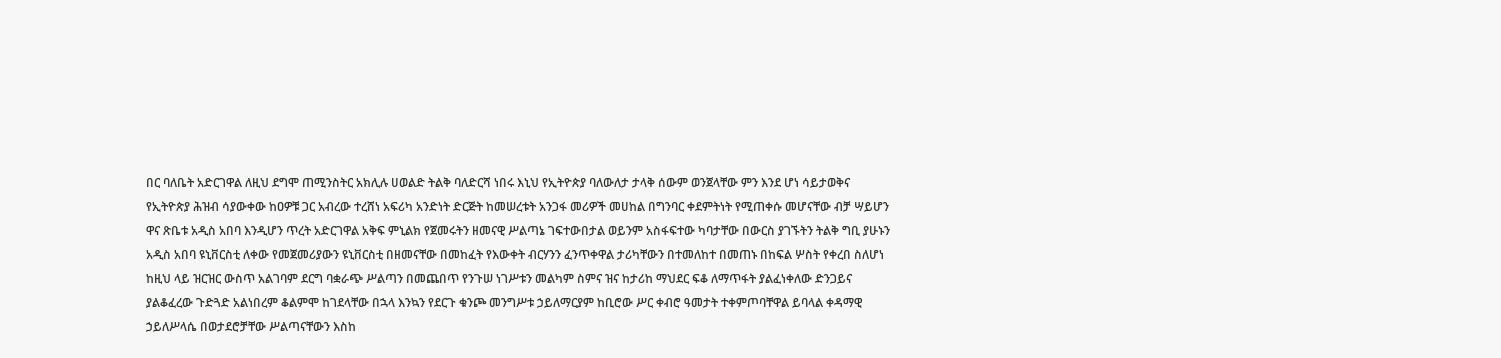በር ባለቤት አድርገዋል ለዚህ ደግሞ ጠሚንስትር አክሊሉ ሀወልድ ትልቅ ባለድርሻ ነበሩ እኒህ የኢትዮጵያ ባለውለታ ታላቅ ሰውም ወንጀላቸው ምን እንደ ሆነ ሳይታወቅና የኢትዮጵያ ሕዝብ ሳያውቀው ከዐዎቹ ጋር አብረው ተረሸነ አፍሪካ አንድነት ድርጅት ከመሠረቱት አንጋፋ መሪዎች መሀከል በግንባር ቀደምትነት የሚጠቀሱ መሆናቸው ብቻ ሣይሆን ዋና ጽቤቱ አዲስ አበባ እንዲሆን ጥረት አድርገዋል አቅፍ ምኒልክ የጀመሩትን ዘመናዊ ሥልጣኔ ገፍተውበታል ወይንም አስፋፍተው ካባታቸው በውርስ ያገኙትን ትልቅ ግቢ ያሁኑን አዲስ አበባ ዩኒቨርስቲ ለቀው የመጀመሪያውን ዩኒቨርስቲ በዘመናቸው በመከፈት የእውቀት ብርሃንን ፈንጥቀዋል ታሪካቸውን በተመለከተ በመጠኑ በከፍል ሦስት የቀረበ ስለሆነ ከዚህ ላይ ዝርዝር ውስጥ አልገባም ደርግ ባቋራጭ ሥልጣን በመጨበጥ የንጉሠ ነገሥቱን መልካም ስምና ዝና ከታሪከ ማህደር ፍቆ ለማጥፋት ያልፈነቀለው ድንጋይና ያልቆፈረው ጉድጓድ አልነበረም ቆልምሞ ከገደላቸው በኋላ እንኳን የደርጉ ቁንጮ መንግሥቱ ኃይለማርያም ከቢሮው ሥር ቀብሮ ዓመታት ተቀምጦባቸዋል ይባላል ቀዳማዊ ኃይለሥላሴ በወታደሮቻቸው ሥልጣናቸውን እስከ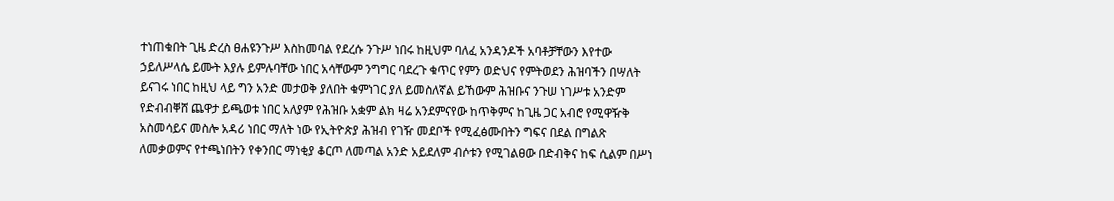ተነጠቁበት ጊዜ ድረስ ፀሐዩንጉሥ እስከመባል የደረሱ ንጉሥ ነበሩ ከዚህም ባለፈ አንዳንዶች አባቶቻቸውን እየተው ኃይለሥላሴ ይሙት እያሉ ይምሉባቸው ነበር አሳቸውም ንግግር ባደረጉ ቁጥር የምን ወድህና የምትወደን ሕዝባችን በሣለት ይናገሩ ነበር ከዚህ ላይ ግን አንድ መታወቅ ያለበት ቁምነገር ያለ ይመስለኛል ይኸውም ሕዝቡና ንጉሠ ነገሥቱ አንድም የድብብቐሸ ጨዋታ ይጫወቱ ነበር አለያም የሕዝቡ አቋም ልክ ዛሬ አንደምናየው ከጥቅምና ከጊዜ ጋር አብሮ የሚዋዥቅ አስመሳይና መስሎ አዳሪ ነበር ማለት ነው የኢትዮጵያ ሕዝብ የገዥ መደቦች የሚፈፅሙበትን ግፍና በደል በግልጽ ለመቃወምና የተጫነበትን የቀንበር ማነቂያ ቆርጦ ለመጣል አንድ አይደለም ብሶቱን የሚገልፀው በድብቅና ከፍ ሲልም በሥነ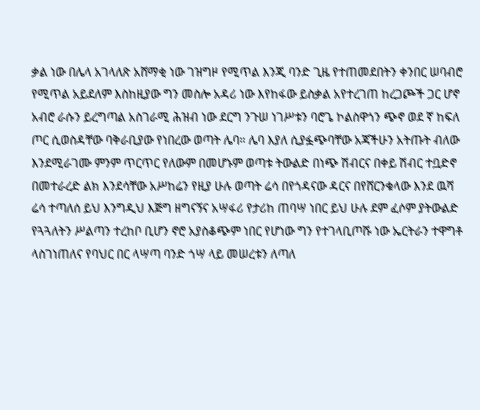ቃል ነው በሌላ አገላለጽ አሸማቂ ነው ገዝግዞ የሚጥል እንጂ ባንድ ጊዜ የተጠመደበትን ቀንበር ሠባብሮ የሚጥል አይደለም እስከዚያው ግን መስሎ አዳሪ ነው እየከፋው ይስቃል አየተረገጠ ከረጋጮች ጋር ሆኖ አብሮ ራሱን ይረግጣል አስገራሚ ሕዝብ ነው ደርግ ንጉሠ ነገሥቱን ባሮጌ ኮልስዋጎን ጭኖ ወደ ኛ ከፍለ ጦር ሲወስዳቸው ባቅራቢያው የነበረው ወጣት ሌባ። ሌባ እያለ ሲያፏጭባቸው አጃችሁን አትጡት ብለው እንደሚራገሙ ምንም ጥርጥር የለውም በመሆኑም ወጣቱ ትውልድ በነጭ ሽብርና በቀይ ሽብር ተቧድኖ በመተራረድ ልክ እንደሳቸው አሥከሬን የዚያ ሁሉ ወጣት ሬሳ በየጎዳናው ዳርና በየሸርንቁላው እንደ ዉሻ ሬሳ ተጣለሰ ይህ እንግዲህ እጅግ ዘግናኝና አሣፋሪ የታሪከ ጠባሣ ነበር ይህ ሁሉ ደም ፈሶም ያትውልድ የጓጓለትን ሥልጣን ተረከቦ ቢሆን ኖሮ አያስቆጭም ነበር የሆነው ግን የተገላቢጦሹ ነው ኤርትራን ተዋግቶ ላስገነጠለና የባህር በር ላሣጣ ባንድ ጎሣ ላይ መሠረቱን ለጣለ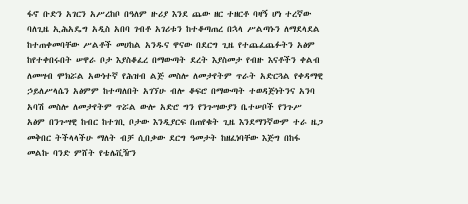ፋኖ ቡድን አገርን አሥረከቦ በዓለም ዙሪያ እንደ ጨው ዘር ተዘርቶ ባዛኝ ሆነ ተረኛው ባለጊዜ ኢሕአዴግ አዲስ አበባ ገብቶ አገሪቱን ከተቆጣጠረ በኋላ ሥልጣኑን ለማደላደል ከተጠቀመባቸው ሥልቶች መሀከል አንዱና ዋናው በደርግ ጊዜ የተጨፈጨፉትን አፅም ከየተቀበሩበት ሠዋራ ቦታ እያስቆፈረ በማውጣት ደረት እያስመታ የብዙ እናቶችን ቀልብ ለመሣብ ሞክሯል አውነተኛ የሕዝብ ልጅ መስሎ ለመታየትም ጥራት አድርጓል የቀዳማዊ ኃይለሥላሴን አፅምም ከተጣለበት አገኘሁ ብሎ ቆፍሮ በማውጣት ተወዳጅነትንና አንባ አባሽ መስሎ ለመታየትም ጥሯል ውሎ አድሮ ግን የንጉሣውያን ቤተሠቦች የንጉሥ አፅም በንጉሣዊ ከብር ከተገቢ ቦታው እንዲያርፍ በጠየቁት ጊዜ እንደማንኛውም ተራ ዜጋ መቅበር ትችላላችሁ ማለት ብቻ ሲበቃው ደርግ ዓመታት ከዘፈነባቸው እጅግ በከፋ መልኩ ባንድ ምሸት የቴሌቪዥን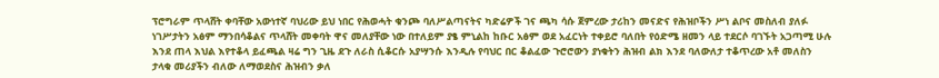ፕሮግራም ጥላሸት ቀባቸው አውነተኛ ባህሪው ይህ ነበር የሕወሓት ቁንጮ ባለሥልጣናትና ካድሬዎች ገና ጫካ ሳሱ ጀምረው ታሪከን መናድና የሕዝቦችን ሥነ ልቦና መስለብ ያለፉ ነገሥታትን አፅም ማንበሳቆልና ጥላሸት መቀባት ዋና መለያቸው ነው በተለይም ያፄ ምኒልከ ከቡር አፅም ወደ አፈርነት ተቀይሮ ባለበት የዕድሜ ዘመን ላይ ተደርሶ ባገኙት አጋጣሚ ሁሉ እንደ ጠላ እህል እየተቆላ ይፈጫል ዛሬ ግን ጊዜ ደጉ ለራስ ሲቆርሱ አያሣንሱ እንዲሉ የባህር በር ቆልፈው ጉሮሮውን ያነቁትን ሕዝብ ልክ እንደ ባለውለታ ተቆጥረው አቶ መለስን ታላቁ መሪያችን ብለው ለማወደስና ሕዝብን ቃለ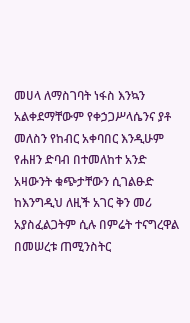መሀላ ለማስገባት ነፋስ እንኳን አልቀደማቸውም የቀኃጋሥላሴንና ያቶ መለስን የከብር አቀባበር እንዲሁም የሐዘን ድባብ በተመለከተ አንድ አዛውንት ቁጭታቸውን ሲገልፁድ ከእንግዲህ ለዚች አገር ቅን መሪ አያስፈልጋትም ሲሉ በምሬት ተናግረዋል በመሠረቱ ጠሚንስትር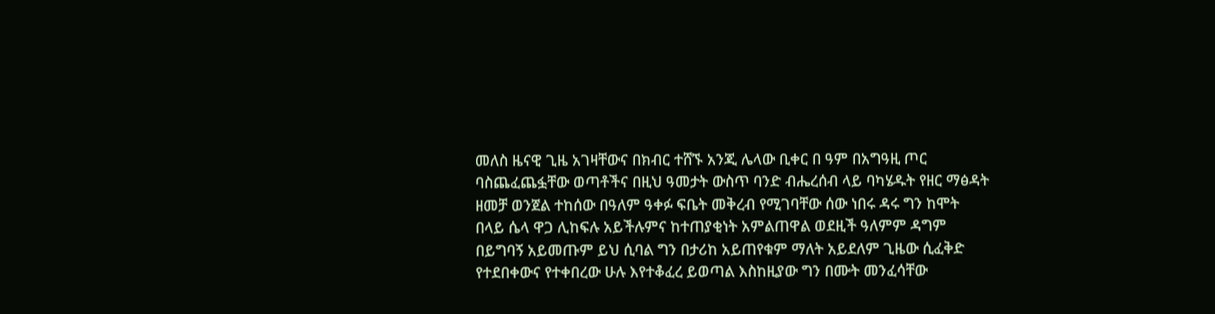መለስ ዜናዊ ጊዜ አገዛቸውና በክብር ተሸኙ አንጂ ሌላው ቢቀር በ ዓም በአግዓዚ ጦር ባስጨፈጨፏቸው ወጣቶችና በዚህ ዓመታት ውስጥ ባንድ ብሔረሰብ ላይ ባካሄዱት የዘር ማፅዳት ዘመቻ ወንጀል ተከሰው በዓለም ዓቀፉ ፍቤት መቅረብ የሚገባቸው ሰው ነበሩ ዳሩ ግን ከሞት በላይ ሴላ ዋጋ ሊከፍሉ አይችሉምና ከተጠያቂነት አምልጠዋል ወደዚች ዓለምም ዳግም በይግባኝ አይመጡም ይህ ሲባል ግን በታሪከ አይጠየቁም ማለት አይደለም ጊዜው ሲፈቅድ የተደበቀውና የተቀበረው ሁሉ እየተቆፈረ ይወጣል እስከዚያው ግን በሙት መንፈሳቸው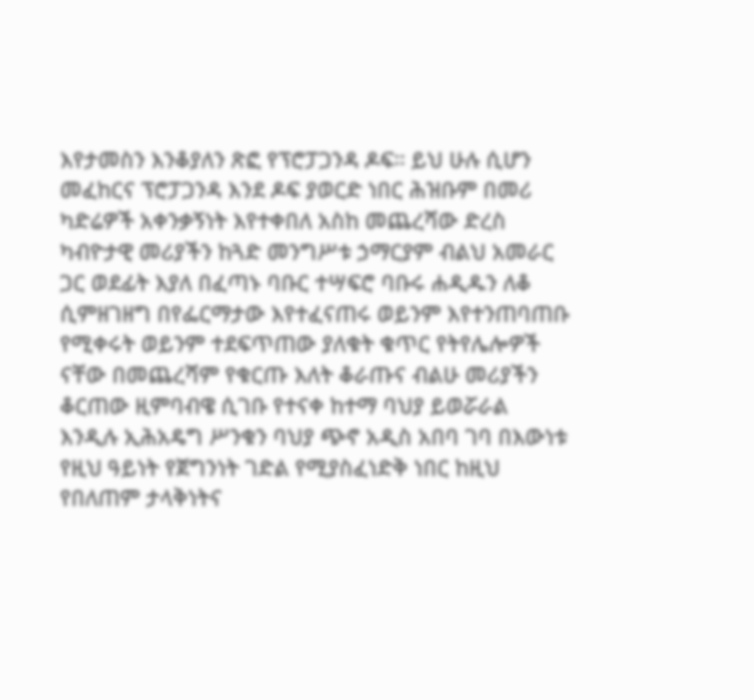እየታመስን እንቆያለን ጽፎ የፕሮፓጋንዳ ዶፍ። ይህ ሁሉ ሲሆን መፈከርና ፕሮፓጋንዳ እንደ ዶፍ ያወርድ ነበር ሕዝቡም በመሪ ካድሬዎች አቀንቃኝነት እየተቀበለ አስከ መጨረሻው ድረስ ካብዮታዊ መሪያችን ከጓድ መንግሥቱ ኃማርያም ብልህ አመራር ጋር ወደፊት እያለ በፈጣኑ ባቡር ተሣፍሮ ባቡሩ ሐዲዱን ለቆ ሲምዘገዘግ በየፌርማታው እየተፈናጠሩ ወይንም እየተንጠባጠቡ የሚቀሩት ወይንም ተደፍጥጠው ያለቁት ቁጥር የትየሌሎዎች ናቸው በመጨረሻም የቁርጡ እለት ቆራጡና ብልሁ መሪያችን ቆርጠው ዚምባብዌ ሲገቡ የተናቀ ከተማ ባህያ ይወሯራል እንዲሉ ኢሕአዴግ ሥንቁን ባህያ ጭኖ አዲስ አበባ ገባ በእውነቱ የዚህ ዓይነት የጀግንነት ገድል የሚያስፈነድቅ ነበር ከዚህ የበለጠም ታላቅነትና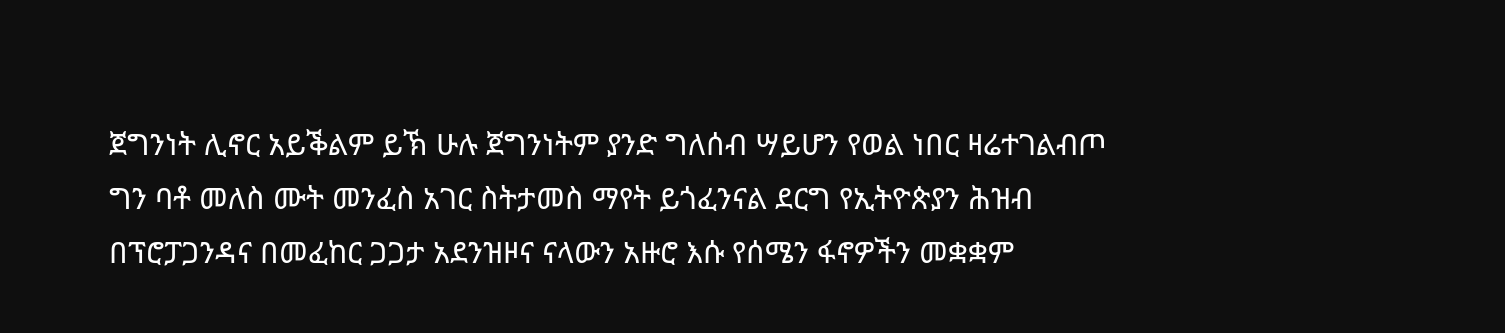ጀግንነት ሊኖር አይቕልም ይኽ ሁሉ ጀግንነትም ያንድ ግለሰብ ሣይሆን የወል ነበር ዛሬተገልብጦ ግን ባቶ መለስ ሙት መንፈስ አገር ስትታመስ ማየት ይጎፈንናል ደርግ የኢትዮጵያን ሕዝብ በፕሮፓጋንዳና በመፈከር ጋጋታ አደንዝዞና ናላውን አዙሮ እሱ የሰሜን ፋኖዎችን መቋቋም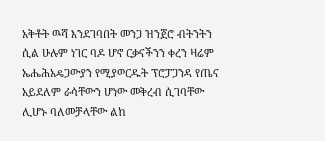አቅቶት ዉሻ እንደገባበት መንጋ ዝንጀሮ ብትንትን ሲል ሁሉም ነገር ባዶ ሆኖ ርቃናችንን ቀረን ዛሬም ኤሔሕአዴጋውያን የሚያወርዱት ፕሮፓጋንዳ የጤና አይደለም ራሳቸውን ሆነው መቅረብ ሲገባቸው ሊሆኑ ባለመቻላቸው ልከ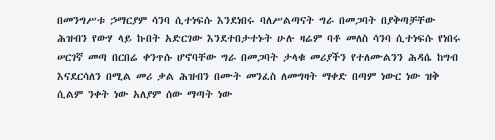በመንግሥቱ ኃማርያም ሳንባ ሲተነፍሱ እንደነበሩ ባለሥልጣናት ግራ በመጋባት በያቅጣቻቸው ሕዝብን የውሃ ላይ ኩበት አድርገው እንደተበታተኑት ሁሉ ዛሬም ባቶ መለስ ሳንባ ሲተነፍሱ የነበሩ ሠርገኛ መጣ በርበሬ ቀንጥሱ ሆኖባቸው ግራ በመጋባት ታላቁ መሪያችን የተለሙልንን ሕዳሴ ከግብ እናደርሳለን በሚል መሪ ቃል ሕዝብን በሙት መንፈስ ለመግዛት ማቀድ በጣም ነውር ነው ዝቅ ሲልም ንቀት ነው አለያም ሰው ማጣት ነው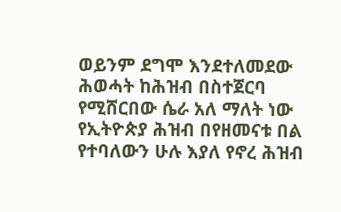ወይንም ደግሞ እንደተለመደው ሕወሓት ከሕዝብ በስተጀርባ የሚሸርበው ሴራ አለ ማለት ነው የኢትዮጵያ ሕዝብ በየዘመናቱ በል የተባለውን ሁሉ እያለ የኖረ ሕዝብ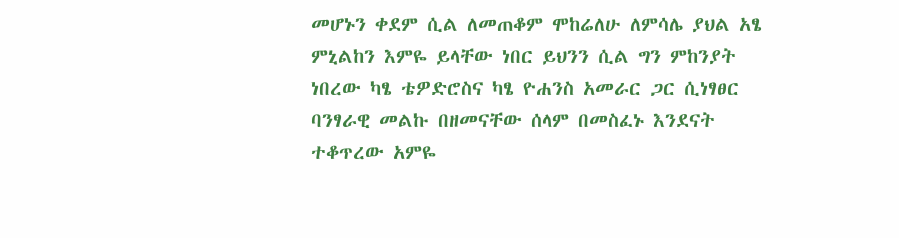መሆኑን ቀደም ሲል ለመጠቆም ሞከሬለሁ ለምሳሌ ያህል አፄ ምኒልከን እምዬ ይላቸው ነበር ይህንን ሲል ግን ምከንያት ነበረው ካፄ ቴዎድሮስና ካፄ ዮሐንስ አመራር ጋር ሲነፃፀር ባንፃራዊ መልኩ በዘመናቸው ሰላም በመስፈኑ እንደናት ተቆጥረው አምዬ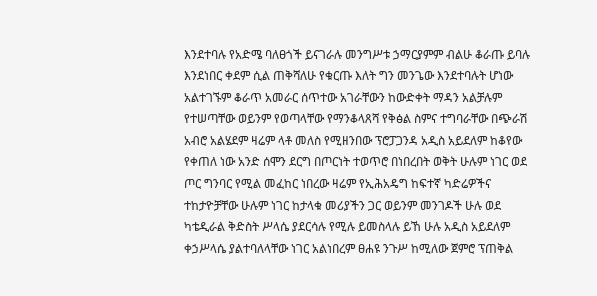እንደተባሉ የአድሜ ባለፀጎች ይናገራሉ መንግሥቱ ኃማርያምም ብልሁ ቆራጡ ይባሉ እንደነበር ቀደም ሲል ጠቅሻለሁ የቁርጡ እለት ግን መንጌው እንደተባሉት ሆነው አልተገኙም ቆራጥ አመራር ሰጥተው አገራቸውን ከውድቀት ማዳን አልቻሉም የተሠጣቸው ወይንም የወጣላቸው የማንቆላጸሻ የቅፅል ስምና ተግባራቸው በጭራሽ አብሮ አልሄደም ዛሬም ላቶ መለስ የሚዘንበው ፕሮፓጋንዳ አዲስ አይደለም ከቆየው የቀጠለ ነው አንድ ሰሞን ደርግ በጦርነት ተወጥሮ በነበረበት ወቅት ሁሉም ነገር ወደ ጦር ግንባር የሚል መፈከር ነበረው ዛሬም የኢሕአዴግ ከፍተኛ ካድሬዎችና ተከታዮቻቸው ሁሉም ነገር ከታላቁ መሪያችን ጋር ወይንም መንገዶች ሁሉ ወደ ካቴዲራል ቅድስት ሥላሴ ያደርሳሉ የሚሉ ይመስላሉ ይኸ ሁሉ አዲስ አይደለም ቀኃሥላሴ ያልተባለላቸው ነገር አልነበረም ፀሐዩ ንጉሥ ከሚለው ጀምሮ ፕጠቅል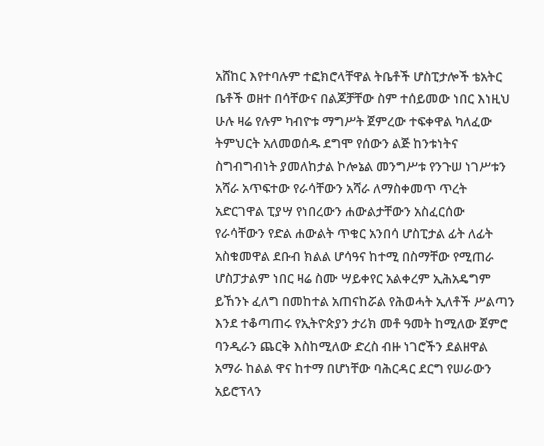አሸከር እየተባሉም ተፎክሮላቸዋል ትቤቶች ሆስፒታሎች ቴአትር ቤቶች ወዘተ በሳቸውና በልጆቻቸው ስም ተሰይመው ነበር እነዚህ ሁሉ ዛሬ የሉም ካብዮቱ ማግሥት ጀምረው ተፍቀዋል ካለፈው ትምህርት አለመወሰዱ ደግሞ የሰውን ልጅ ከንቱነትና ስግብግብነት ያመለከታል ኮሎኔል መንግሥቱ የንጉሠ ነገሥቱን አሻራ አጥፍተው የራሳቸውን አሻራ ለማስቀመጥ ጥረት አድርገዋል ፒያሣ የነበረውን ሐውልታቸውን አስፈርሰው የራሳቸውን የድል ሐውልት ጥቁር አንበሳ ሆስፒታል ፊት ለፊት አስቁመዋል ደቡብ ክልል ሆሳዓና ከተሚ በስማቸው የሚጠራ ሆስፓታልም ነበር ዛሬ ስሙ ሣይቀየር አልቀረም ኢሕአዴግም ይኸንኑ ፈለግ በመከተል አጠናከሯል የሕወሓት ኢለቶች ሥልጣን እንደ ተቆጣጠሩ የኢትዮጵያን ታሪክ መቶ ዓመት ከሚለው ጀምሮ ባንዲራን ጨርቅ እስከሚለው ድረስ ብዙ ነገሮችን ደልዘዋል አማራ ከልል ዋና ከተማ በሆነቸው ባሕርዳር ደርግ የሠራውን አይሮፕላን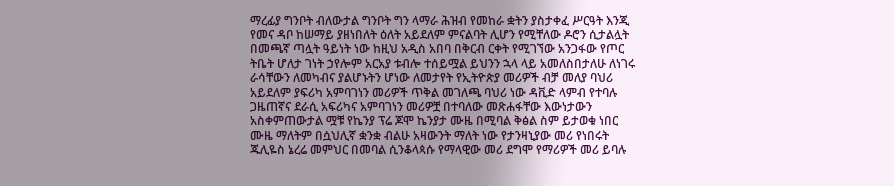ማረፊያ ግንቦት ብለውታል ግንቦት ግን ላማራ ሕዝብ የመከራ ቋትን ያስታቀፈ ሥርዓት እንጂ የመና ዳቦ ከሠማይ ያዘነበለት ዕለት አይደለም ምናልባት ሊሆን የሚቸለው ዶሮን ሲታልሏት በመጫኛ ጣሏት ዓይነት ነው ከዚህ አዲስ አበባ በቅርብ ርቀት የሚገኘው አንጋፋው የጦር ትቤት ሆለታ ገነት ኃየሎም አርአያ ቱብሎ ተሰይሟል ይህንን ኋላ ላይ አመለስበታለሁ ለነገሩ ራሳቸውን ለመካብና ያልሆኑትን ሆነው ለመታየት የኢትዮጵያ መሪዎች ብቻ መለያ ባህሪ አይደለም ያፍሪካ አምባገነን መሪዎች ጥቅል መገለጫ ባህሪ ነው ዳቪድ ላምብ የተባሉ ጋዜጠኛና ደራሲ አፍሪካና አምባገነን መሪዎቿ በተባለው መጽሐፋቸው እውነታውን አስቀምጠውታል ሟቹ የኬንያ ፕሬ ጆሞ ኬንያታ ሙዜ በሚባል ቅፅል ስም ይታወቁ ነበር ሙዜ ማለትም በሷህሊኛ ቋንቋ ብልሁ አዛውንት ማለት ነው የታንዛኒያው መሪ የነበሩት ጁሊዬስ ኔረሬ መምህር በመባል ሲንቆላጳሱ የማላዊው መሪ ደግሞ የማሪዎች መሪ ይባሉ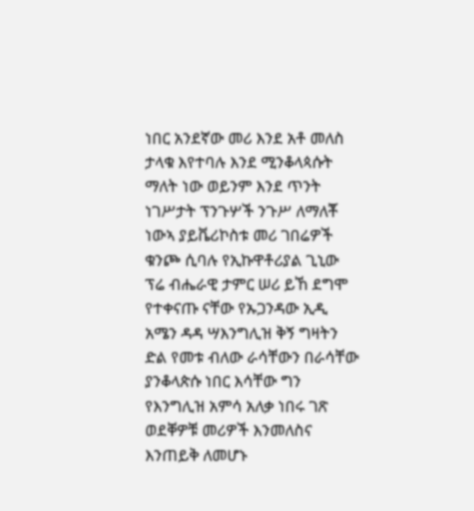ነበር አንደኛው መሪ እንደ አቶ መለስ ታላቁ እየተባሉ እንደ ሚንቆላጳሱት ማለት ነው ወይንም እንደ ጥንት ነገሥታት ፕንጉሦች ንጉሥ ለማለቾ ነውኣ ያይቬሪኮስቱ መሪ ገበሬዎች ቁንጮ ሲባሉ የኢኩዋቶሪያል ጊኒው ፕሬ ብሔራዊ ታምር ሠሪ ይኸ ደግሞ የተቀናጡ ናቸው የኡጋንዳው ኢዲ አሜን ዳዳ ሣእንግሊዝ ቅኝ ግዛትን ድል የመቱ ብለው ራሳቸውን በራሳቸው ያንቆላጵሱ ነበር እሳቸው ግን የእንግሊዝ አምሳ አለቃ ነበሩ ገጽ ወደቐዎቹ መሪዎች እንመለስና እንጠይቅ ለመሆኑ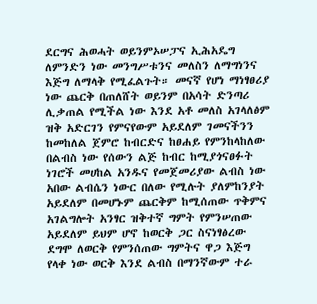ደርግና ሕወሓት ወይንምኦሠፓና ኢሕአዴግ ለምንድን ነው መንግሥቱንና መለስን ለማግነንና እጅግ ለማላቅ የሚፈልጉት። መናኛ የሆነ ማነፃፀሪያ ነው ጨርቅ በጠለሸት ወይንም በአሳት ድንጣሪ ሊቃጠል የሚችል ነው እንደ አቶ መለስ አገላለፅም ዝቅ አድርገን የምናየውም አይደለም ገመናችንን ከመከለል ጀምሮ ከብርድና ከፀሐይ የምንከላከለው በልብስ ነው የሰውን ልጅ ከብር ከሚያጎናፀፉት ነገሮች መሀከል አንዱና የመጀመሪያው ልብስ ነው አበው ልብሴን ነውር በለው የሚሉት ያለምከንያት አይደለም በመሆኑም ጨርቅም ከሚሰጠው ጥቅምና አገልግሎት አንፃር ዝቅተኛ ግምት የምንሠጠው አይደለም ይህም ሆኖ ከወርቅ ጋር ስናነፃፅረው ደግሞ ለወርቅ የምንሰጠው ግምትና ዋጋ እጅግ የላቀ ነው ወርቅ እንደ ልብስ በማንኛውም ተራ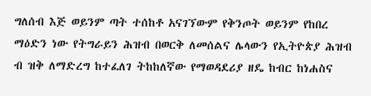ግለሰብ እጅ ወይንም ጣት ተሰከቶ አናገኘውም የቅንጦት ወይንም የከበረ ማዕድን ነው የትግራይን ሕዝብ በወርቅ ለመሰልና ሌላውን የኢትዮጵያ ሕዝብ ብ ዝቅ ለማድረግ ከተፈለገ ትከከለኛው የማወዳደሪያ ዘዴ ከብር ከነሐስና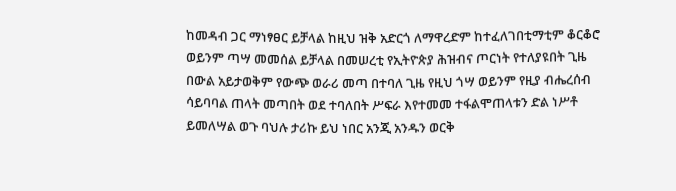ከመዳብ ጋር ማነፃፀር ይቻላል ከዚህ ዝቅ አድርጎ ለማዋረድም ከተፈለገበቲማቲም ቆርቆሮ ወይንም ጣሣ መመሰል ይቻላል በመሠረቲ የኢትዮጵያ ሕዝብና ጦርነት የተለያዩበት ጊዜ በውል አይታወቅም የውጭ ወራሪ መጣ በተባለ ጊዜ የዚህ ጎሣ ወይንም የዚያ ብሔረሰብ ሳይባባል ጠላት መጣበት ወደ ተባለበት ሥፍራ እየተመመ ተፋልሞጠላቱን ድል ነሥቶ ይመለሣል ወጉ ባህሉ ታሪኩ ይህ ነበር አንጂ አንዱን ወርቅ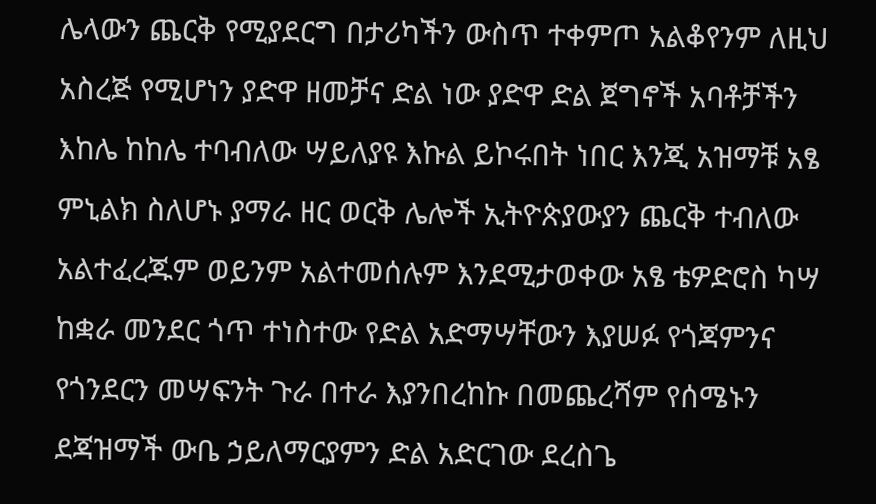ሌላውን ጨርቅ የሚያደርግ በታሪካችን ውስጥ ተቀምጦ አልቆየንም ለዚህ አስረጅ የሚሆነን ያድዋ ዘመቻና ድል ነው ያድዋ ድል ጀግኖች አባቶቻችን እከሌ ከከሌ ተባብለው ሣይለያዩ እኩል ይኮሩበት ነበር እንጂ አዝማቹ አፄ ምኒልክ ስለሆኑ ያማራ ዘር ወርቅ ሌሎች ኢትዮጵያውያን ጨርቅ ተብለው አልተፈረጁም ወይንም አልተመሰሉም እንደሚታወቀው አፄ ቴዎድሮስ ካሣ ከቋራ መንደር ጎጥ ተነስተው የድል አድማሣቸውን እያሠፉ የጎጃምንና የጎንደርን መሣፍንት ጉራ በተራ እያንበረከኩ በመጨረሻም የሰሜኑን ደጃዝማች ውቤ ኃይለማርያምን ድል አድርገው ደረስጌ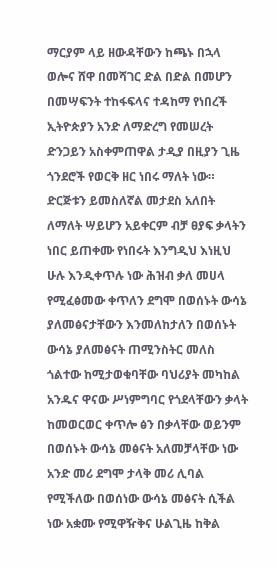ማርያም ላይ ዘውዳቸውን ከጫኑ በኋላ ወሎና ሸዋ በመሻገር ድል በድል በመሆን በመሣፍንት ተከፋፍላና ተዳከማ የነበረች ኢትዮጵያን አንድ ለማድረግ የመሠረት ድንጋይን አስቀምጠዋል ታዲያ በዚያን ጊዜ ጎንደሮች የወርቅ ዘር ነበሩ ማለት ነው። ድርጅቱን ይመስለኛል መታደስ አለበት ለማለት ሣይሆን አይቀርም ብቻ ፀያፍ ቃላትን ነበር ይጠቀሙ የነበሩት እንግዲህ እነዚህ ሁሉ እንዲቀጥሉ ነው ሕዝብ ቃለ መሀላ የሚፈፅመው ቀጥለን ደግሞ በወሰኑት ውሳኔ ያለመፅናታቸውን እንመለከታለን በወሰኑት ውሳኔ ያለመፅናት ጠሚንስትር መለስ ጎልተው ከሚታወቁባቸው ባህሪያት መካከል አንዱና ዋናው ሥነምግባር የጎደላቸውን ቃላት ከመወርወር ቀጥሎ ፅን በቃላቸው ወይንም በወሰኑት ውሳኔ መፅናት አለመቻላቸው ነው አንድ መሪ ደግሞ ታላቅ መሪ ሊባል የሚችለው በወሰነው ውሳኔ መፅናት ሲችል ነው አቋሙ የሚዋዥቅና ሁልጊዜ ከቅል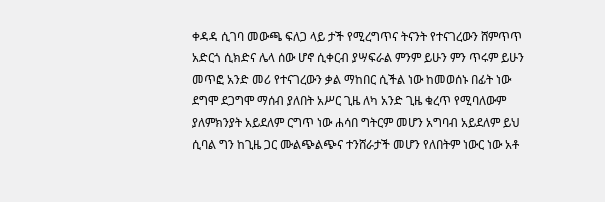ቀዳዳ ሲገባ መውጫ ፍለጋ ላይ ታች የሚረግጥና ትናንት የተናገረውን ሸምጥጥ አድርጎ ሲክድና ሌላ ሰው ሆኖ ሲቀርብ ያሣፍራል ምንም ይሁን ምን ጥሩም ይሁን መጥፎ አንድ መሪ የተናገረውን ቃል ማከበር ሲችል ነው ከመወሰኑ በፊት ነው ደግሞ ደጋግሞ ማሰብ ያለበት አሥር ጊዜ ለካ አንድ ጊዜ ቁረጥ የሚባለውም ያለምክንያት አይደለም ርግጥ ነው ሐሳበ ግትርም መሆን አግባብ አይደለም ይህ ሲባል ግን ከጊዜ ጋር ሙልጭልጭና ተንሸራታች መሆን የለበትም ነውር ነው አቶ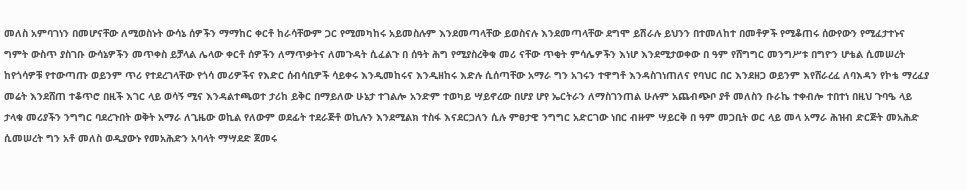መለስ አምባገነን በመሆናቸው ለሚወስኑት ውሳኔ ሰዎችን ማማከር ቀርቶ ከራሳቸውም ጋር የሚመካከሩ አይመስሉም እንደመጣላቸው ይወስናሉ እንደመጣላቸው ደግሞ ይሽራሉ ይህንን በተመለከተ በመቶዎች የሚቆጠሩ ሰውየውን የሚፈታተኑና ግምት ውስጥ ያስገቡ ውሳኔዎችን መጥቀስ ይቻላል ሌላው ቀርቶ ሰዎችን ለማጥቃትና ለመጉዳት ሲፈልጉ በ ሰዓት ሕግ የሚያስረቅቁ መሪ ናቸው ጥቂት ምሳሌዎችን እነሆ እንደሚታወቀው በ ዓም የሸግግር መንግሥቱ በግዮን ሆቴል ሲመሠረት ከየጎሳዎቹ የተውጣጡ ወይንም ጥሪ የተደረገላቸው የጎሳ መሪዎችና የእድር ሰብሳቢዎች ሳይቀሩ እንዲመከሩና እንዲዘከሩ እድሉ ሲሰጣቸው አማራ ግን አገሩን ተዋግቶ እንዳስገነጠለና የባህር በር እንደዘጋ ወይንም እየሸራረፈ ለባእዳን የኮቴ ማረፈያ መሬት እንደሸጠ ተቆጥሮ በዚች እገር ላይ ወሳኝ ሚና እንዳልተጫወተ ታሪከ ይቅር በማይለው ሁኔታ ተገልሎ አንድም ተወካይ ሣይኖረው በሆያ ሆየ ኤርትራን ለማስገንጠል ሁሉም አጨብጭቦ ያቶ መለስን ቡራኬ ተቀብሎ ተበተነ በዚህ ጉባዔ ላይ ታላቁ መሪያችን ንግግር ባደረጉበት ወቅት አማራ ለጊዜው ወኪል የለውም ወደፊት ተደራጅቶ ወኪሉን እንደሚልክ ተስፋ እናደርጋለን ሲሉ ምፀታዊ ንግግር አድርገው ነበር ብዙም ሣይርቅ በ ዓም መጋቢት ወር ላይ መላ አማራ ሕዝብ ድርጅት መአሕድ ሲመሠረት ግን አቶ መለስ ወዲያውኑ የመአሕድን አባላት ማሣደድ ጀመሩ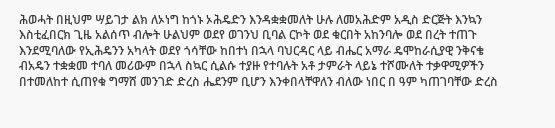ሕወሓት በዚህም ሣይገታ ልክ ለኦነግ ከጎኑ ኦሕዴድን እንዳቋቋመለት ሁሉ ለመአሕድም አዲስ ድርጅት እንኳን እስቲፈበርክ ጊዜ አልሰጥ ብሎት ሁልህም ወደየ ወገንህ ቢባል ርኮት ወደ ቁርበት አከንባሎ ወደ በረት ተጠጉ እንደሚባለው የኢሕዴንን አካላት ወደየ ጎሳቸው ከበተነ በኋላ ባህርዳር ላይ ብሔር አማራ ዴሞከራሲያዊ ንቅናቄ ብአዴን ተቋቋመ ተባለ መሪውም በኋላ ስኳር ሲልሱ ተያዙ የተባሉት አቶ ታምራት ላይኔ ተሾሙለት ተቃዋሚዎችን በተመለከተ ሲጠየቁ ግማሸ መንገድ ድረስ ሔደንም ቢሆን እንቀበላቸዋለን ብለው ነበር በ ዓም ካጠገባቸው ድረስ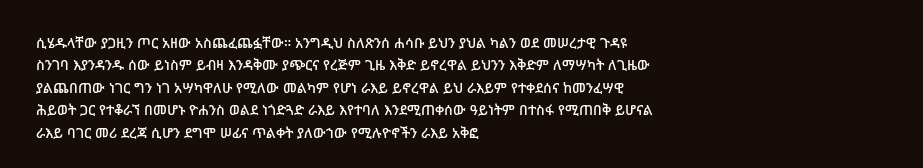ሲሄዱላቸው ያጋዚን ጦር አዘው አስጨፈጨፏቸው። አንግዲህ ስለጽንሰ ሐሳቡ ይህን ያህል ካልን ወደ መሠረታዊ ጉዳዩ ስንገባ እያንዳንዱ ሰው ይነስም ይብዛ እንዳቅሙ ያጭርና የረጅም ጊዜ እቅድ ይኖረዋል ይህንን እቅድም ለማሣካት ለጊዜው ያልጨበጠው ነገር ግን ነገ አሣካዋለሁ የሚለው መልካም የሆነ ራእይ ይኖረዋል ይህ ራእይም የተቀደሰና ከመንፈሣዊ ሕይወት ጋር የተቆራኘ በመሆኑ ዮሐንስ ወልደ ነጎድጓድ ራእይ እየተባለ እንደሚጠቀሰው ዓይነትም በተስፋ የሚጠበቅ ይሆናል ራእይ ባገር መሪ ደረጃ ሲሆን ደግሞ ሠፊና ጥልቀት ያለውኀው የሚሉዮኖችን ራእይ አቅፎ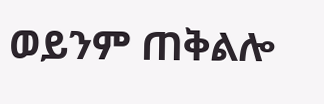ወይንም ጠቅልሎ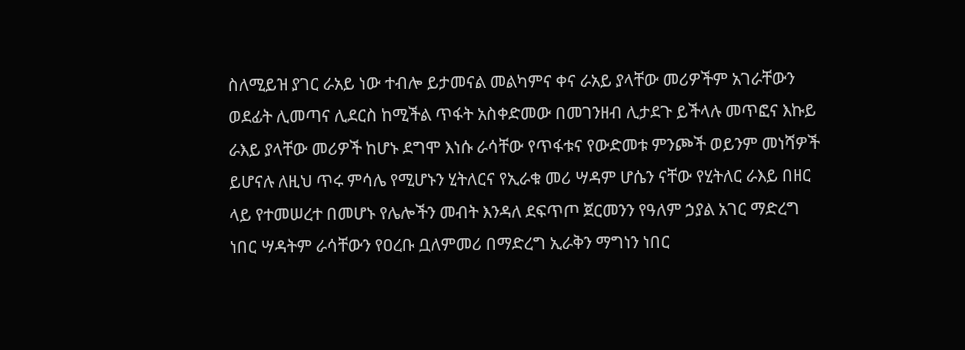ስለሚይዝ ያገር ራአይ ነው ተብሎ ይታመናል መልካምና ቀና ራአይ ያላቸው መሪዎችም አገራቸውን ወደፊት ሊመጣና ሊደርስ ከሚችል ጥፋት አስቀድመው በመገንዘብ ሊታደጉ ይችላሉ መጥፎና እኩይ ራእይ ያላቸው መሪዎች ከሆኑ ደግሞ እነሱ ራሳቸው የጥፋቱና የውድመቱ ምንጮች ወይንም መነሻዎች ይሆናሉ ለዚህ ጥሩ ምሳሌ የሚሆኑን ሂትለርና የኢራቁ መሪ ሣዳም ሆሴን ናቸው የሂትለር ራእይ በዘር ላይ የተመሠረተ በመሆኑ የሌሎችን መብት እንዳለ ደፍጥጦ ጀርመንን የዓለም ኃያል አገር ማድረግ ነበር ሣዳትም ራሳቸውን የዐረቡ ቧለምመሪ በማድረግ ኢራቅን ማግነን ነበር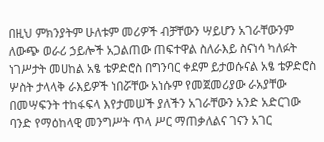በዚህ ምክንያትም ሁለቱም መሪዎች ብቻቸውን ሣይሆን አገራቸውንም ለውጭ ወራሪ ኃይሎች አጋልጠው ጠፍተዋል ስለራእይ ስናነሳ ካለፉት ነገሥታት መሀከል አፄ ቴዎድሮስ በግንባር ቀደም ይታወሱናል አፄ ቴዎድሮስ ሦስት ታላላቅ ራእይዎች ነበሯቸው አነሱም የመጀመሪያው ራአያቸው በመሣፍንት ተከፋፍላ እየታመሠች ያለችን አገራቸውን አንድ አድርገው ባንድ የማዕከላዊ መንግሥት ጥላ ሥር ማጠቃለልና ገናን አገር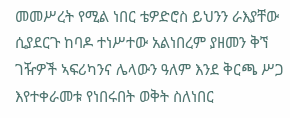መመሥረት የሚል ነበር ቴዎድሮስ ይህንን ራእያቸው ሲያደርጉ ከባዶ ተነሥተው አልነበረም ያዘመን ቅኘ ገዥዎች ኣፍሪካንና ሌላውን ዓለም እንደ ቅርጫ ሥጋ እየተቀራመቱ የነበሩበት ወቅት ስለነበር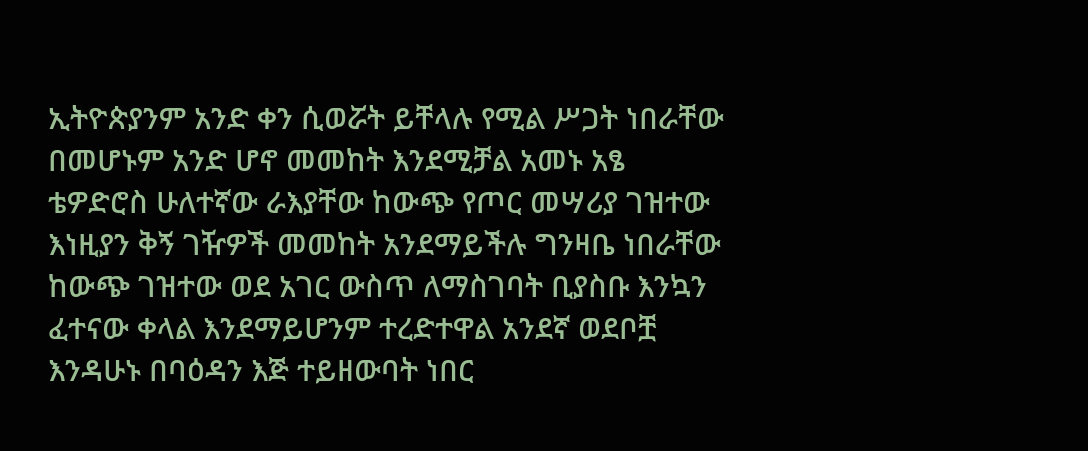ኢትዮጵያንም አንድ ቀን ሲወሯት ይቸላሉ የሚል ሥጋት ነበራቸው በመሆኑም አንድ ሆኖ መመከት እንደሚቻል አመኑ አፄ ቴዎድሮስ ሁለተኛው ራእያቸው ከውጭ የጦር መሣሪያ ገዝተው እነዚያን ቅኝ ገዥዎች መመከት አንደማይችሉ ግንዛቤ ነበራቸው ከውጭ ገዝተው ወደ አገር ውስጥ ለማስገባት ቢያስቡ እንኳን ፈተናው ቀላል እንደማይሆንም ተረድተዋል አንደኛ ወደቦቿ እንዳሁኑ በባዕዳን እጅ ተይዘውባት ነበር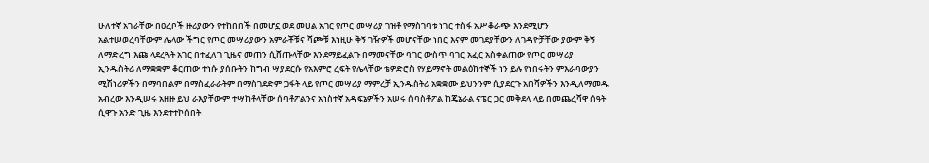ሁለተኛ አገራቸው በዐረቦች ዙሪያውን የተከበበች በመሆኗ ወደ መሀል አገር የጦር መሣሪያ ገዝቶ የማስገባቱ ነገር ተስፋ አሥቆራጭ እንደሚሆን አልተሠወረባቸውም ሌላው ችግር የጦር መሣሪያውን አምራቾቹና ሻጮቹ እነዚሁ ቅኝ ገዥዎች መሆናቸው ነበር እናም መገደያቸውን ለገዳዮቻቸው ያውም ቅኝ ለማድረግ እጩ ላደረጓት አገር በተፈለገ ጊዜና መጠን ሲሸጡላቸው እንደማይፈልጉ በማመናቸው ባገር ውስጥ ባገር አፈር አስቀልጠው የጦር መሣሪያ ኢንዱስትሪ ለማቋቋም ቆርጠው ተነሱ ያሰቡትን ከግብ ሣያደርሱ የአእምሮ ረፍት የሌላቸው ቴዎድሮስ የሃይማኖት መልዕከተኞች ነን ይሉ የነበሩትን ምእራባውያን ሚሽነሪዎችን በማባበልም በማስፈራራትም በማስገደድም ጋፋት ላይ የጦር መሣሪያ ማምረቻ ኢንዱስትሪ አቋቋሙ ይህንንም ሲያደርጉ አበሻዎችን እንዲለማመዱ አብረው እንዲሠሩ አዘዙ ይህ ራእያቸውም ተሣከቶላቸው ሰባቶፖልንና አነስተኛ አዳፍኔዎችን አሠሩ ሰባስቶፖል ከጄኔራል ናፔር ጋር መቅደላ ላይ በመጨረሻዋ ሰዓት ሲዋጉ አንድ ጊዜ እንደተተኮሰበት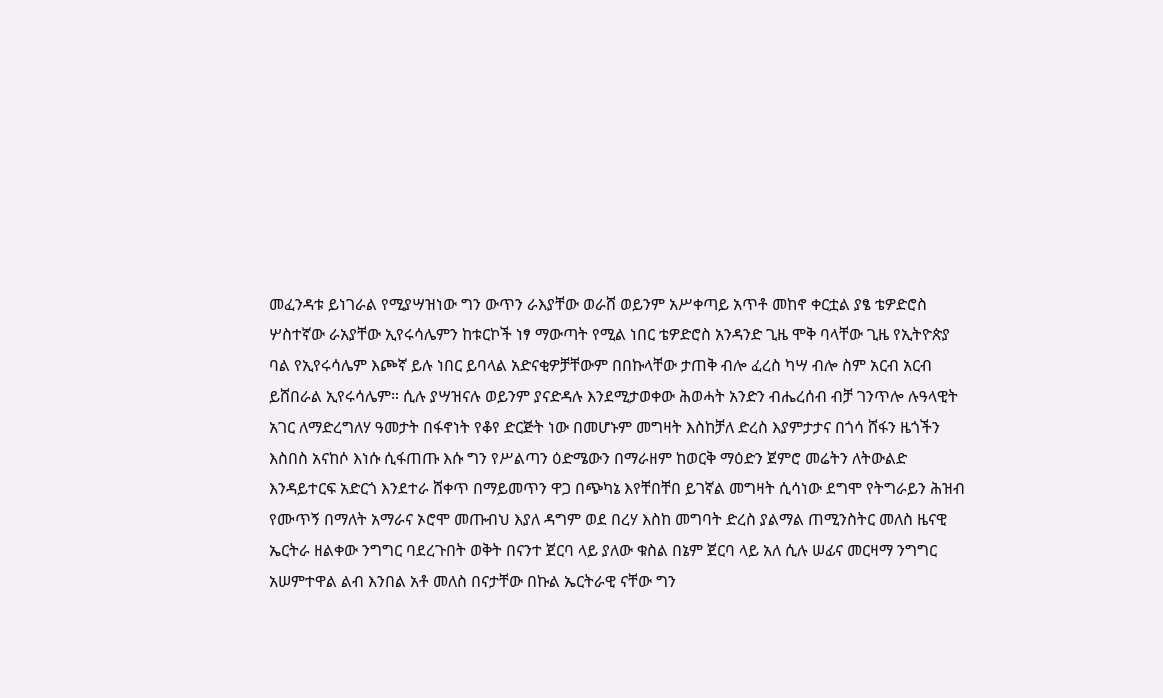መፈንዳቱ ይነገራል የሚያሣዝነው ግን ውጥን ራእያቸው ወራሸ ወይንም አሥቀጣይ አጥቶ መከኖ ቀርቷል ያፄ ቴዎድሮስ ሦስተኛው ራአያቸው ኢየሩሳሌምን ከቱርኮች ነፃ ማውጣት የሚል ነበር ቴዎድሮስ አንዳንድ ጊዜ ሞቅ ባላቸው ጊዜ የኢትዮጵያ ባል የኢየሩሳሌም እጮኛ ይሉ ነበር ይባላል አድናቂዎቻቸውም በበኩላቸው ታጠቅ ብሎ ፈረስ ካሣ ብሎ ስም አርብ አርብ ይሸበራል ኢየሩሳሌም። ሲሉ ያሣዝናሉ ወይንም ያናድዳሉ እንደሚታወቀው ሕወሓት አንድን ብሔረሰብ ብቻ ገንጥሎ ሉዓላዊት አገር ለማድረግለሃ ዓመታት በፋኖነት የቆየ ድርጅት ነው በመሆኑም መግዛት እስከቻለ ድረስ እያምታታና በጎሳ ሸፋን ዜጎችን እስበስ አናከሶ እነሱ ሲፋጠጡ እሱ ግን የሥልጣን ዕድሜውን በማራዘም ከወርቅ ማዕድን ጀምሮ መሬትን ለትውልድ እንዳይተርፍ አድርጎ እንደተራ ሸቀጥ በማይመጥን ዋጋ በጭካኔ እየቸበቸበ ይገኛል መግዛት ሲሳነው ደግሞ የትግራይን ሕዝብ የሙጥኝ በማለት አማራና ኦሮሞ መጡብህ እያለ ዳግም ወደ በረሃ እስከ መግባት ድረስ ያልማል ጠሚንስትር መለስ ዜናዊ ኤርትራ ዘልቀው ንግግር ባደረጉበት ወቅት በናንተ ጀርባ ላይ ያለው ቁስል በኔም ጀርባ ላይ አለ ሲሉ ሠፊና መርዛማ ንግግር አሠምተዋል ልብ እንበል አቶ መለስ በናታቸው በኩል ኤርትራዊ ናቸው ግን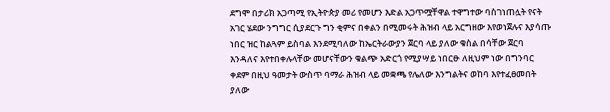ደግሞ በታሪክ አጋጣሚ የኢትዮጵያ መሪ የመሆን እድል አጋጥሟቸዋል ተዋግተው ባስገነጠሏት የናት አገር ሄደው ንግግር ሲያደርጉ ግን ቂምና በቀልን በሚመሩት ሕዝብ ላይ አርግዘው እየወነጀሉና እያሳጡ ነበር ዝር ከልጓም ይስባል እንደሚባለው ከኤርትራውያን ጀርባ ላይ ያለው ቁስል በሳቸው ጀርባ እንዳለና እየተበቀሉላቸው መሆናቸውን ቁልጭ አድርጎ የሚያሣይ ነበርፁ ለዚህም ነው በግንባር ቀደም በዚህ ዓመታት ውስጥ ባማራ ሕዝብ ላይ መቋጫ የሌለው እንግልትና ወከባ እየተፈፀመበት ያለው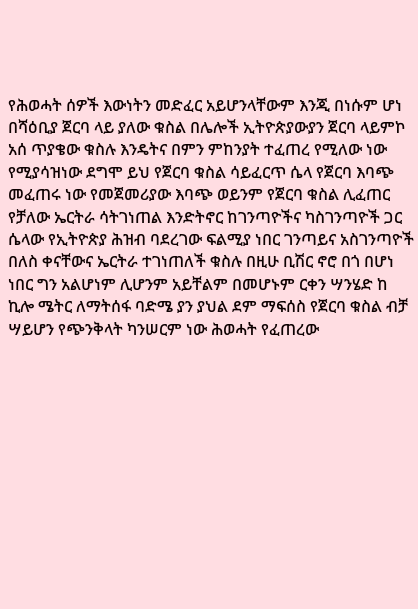የሕወሓት ሰዎች እውነትን መድፈር አይሆንላቸውም እንጂ በነሱም ሆነ በሻዕቢያ ጀርባ ላይ ያለው ቁስል በሌሎች ኢትዮጵያውያን ጀርባ ላይምኮ አሰ ጥያቄው ቁስሉ እንዴትና በምን ምከንያት ተፈጠረ የሚለው ነው የሚያሳዝነው ደግሞ ይህ የጀርባ ቁስል ሳይፈርጥ ሴላ የጀርባ እባጭ መፈጠሩ ነው የመጀመሪያው እባጭ ወይንም የጀርባ ቁስል ሊፈጠር የቻለው ኤርትራ ሳትገነጠል እንድትኖር ከገንጣዮችና ካስገንጣዮች ጋር ሴላው የኢትዮጵያ ሕዝብ ባደረገው ፍልሚያ ነበር ገንጣይና አስገንጣዮች በለስ ቀናቸውና ኤርትራ ተገነጠለች ቁስሉ በዚሁ ቢሽር ኖሮ በጎ በሆነ ነበር ግን አልሆነም ሊሆንም አይቸልም በመሆኑም ርቀን ሣንሄድ ከ ኪሎ ሜትር ለማትሰፋ ባድሜ ያን ያህል ደም ማፍሰስ የጀርባ ቁስል ብቻ ሣይሆን የጭንቅላት ካንሠርም ነው ሕወሓት የፈጠረው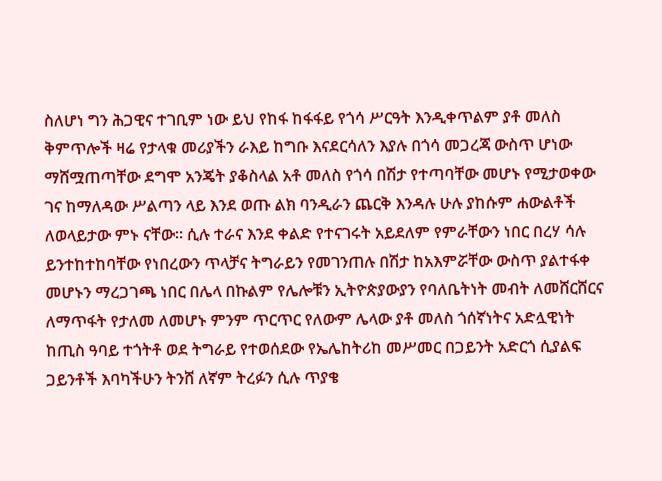ስለሆነ ግን ሕጋዊና ተገቢም ነው ይህ የከፋ ከፋፋይ የጎሳ ሥርዓት እንዲቀጥልም ያቶ መለስ ቅምጥሎች ዛሬ የታላቁ መሪያችን ራእይ ከግቡ እናደርሳለን እያሉ በጎሳ መጋረጃ ውስጥ ሆነው ማሸሟጠጣቸው ደግሞ አንጄት ያቆስላል አቶ መለስ የጎሳ በሽታ የተጣባቸው መሆኑ የሚታወቀው ገና ከማለዳው ሥልጣን ላይ እንደ ወጡ ልክ ባንዲራን ጨርቅ እንዳሉ ሁሉ ያከሱም ሐውልቶች ለወላይታው ምኑ ናቸው። ሲሉ ተራና እንደ ቀልድ የተናገሩት አይደለም የምራቸውን ነበር በረሃ ሳሉ ይንተከተከባቸው የነበረውን ጥላቻና ትግራይን የመገንጠሉ በሽታ ከአእምሯቸው ውስጥ ያልተፋቀ መሆኑን ማረጋገጫ ነበር በሌላ በኩልም የሌሎቹን ኢትዮጵያውያን የባለቤትነት መብት ለመሸርሸርና ለማጥፋት የታለመ ለመሆኑ ምንም ጥርጥር የለውም ሌላው ያቶ መለስ ጎሰኛነትና አድሏዊነት ከጢስ ዓባይ ተጎትቶ ወደ ትግራይ የተወሰደው የኤሌከትሪከ መሥመር በጋይንት አድርጎ ሲያልፍ ጋይንቶች እባካችሁን ትንሸ ለኛም ትረፉን ሲሉ ጥያቄ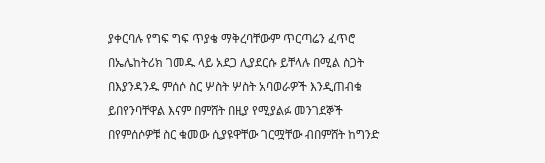ያቀርባሉ የግፍ ግፍ ጥያቄ ማቅረባቸውም ጥርጣሬን ፈጥሮ በኤሌከትሪክ ገመዱ ላይ አደጋ ሊያደርሱ ይቸላሉ በሚል ስጋት በእያንዳንዱ ምሰሶ ስር ሦስት ሦስት አባወራዎች እንዲጠብቁ ይበየንባቸዋል እናም በምሸት በዚያ የሚያልፉ መንገደኞች በየምሰሶዎቹ ስር ቁመው ሲያዩዋቸው ገርሟቸው ብበምሸት ከግንድ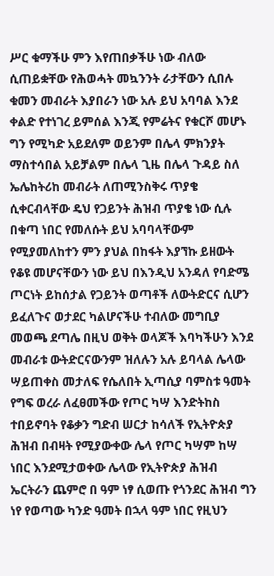ሥር ቁማችሁ ምን እየጠበቃችሁ ነው ብለው ሲጠይቋቸው የሕወሓት መኳንንት ራታቸውን ሲበሉ ቁመን መብራት እያበራን ነው አሉ ይህ አባባል እንደ ቀልድ የተነገረ ይምሰል እንጂ የምሬትና የቁርሾ መሆኑ ግን የሚካድ አይደለም ወይንም በሌላ ምክንያት ማስተሳበል አይቻልም በሌላ ጊዜ በሌላ ጉዳይ ስለ ኤሌከትሪከ መብራት ለጠሚንስቅሩ ጥያቄ ሲቀርብላቸው ዴህ የጋይንት ሕዝብ ጥያቄ ነው ሲሉ በቁጣ ነበር የመለሱት ይህ አባባላቸውም የሚያመለከተን ምን ያህል በከፋት እያኘኩ ይዘውት የቆዩ መሆናቸውን ነው ይህ በእንዲህ አንዳለ የባድሜ ጦርነት ይከሰታል የጋይንት ወጣቶች ለውትድርና ሲሆን ይፈለጉና ወታደር ካልሆናችሁ ተብለው መግቢያ መወጫ ደጣሌ በዚህ ወቅት ወላጆች እባካችሁን እንደ መብራቱ ውትድርናውንም ዝለሉን አሉ ይባላል ሌላው ሣይጠቀስ መታለፍ የሴለበት ኢጣሲያ ባምስቱ ዓመት የግፍ ወረራ ለፈፀመችው የጦር ካሣ እንድትከስ ተበይኖባት የቆቃን ግድብ ሠርታ ከሳለች የኢትዮጵያ ሕዝብ በብዛት የሚያውቀው ሌላ የጦር ካሣም ከሣ ነበር እንደሚታወቀው ሌላው የኢትዮጵያ ሕዝብ ኤርትራን ጨምሮ በ ዓም ነፃ ሲወጡ የጎንደር ሕዝብ ግን ነየ የወጣው ካንድ ዓመት በኋላ ዓም ነበር የዚህን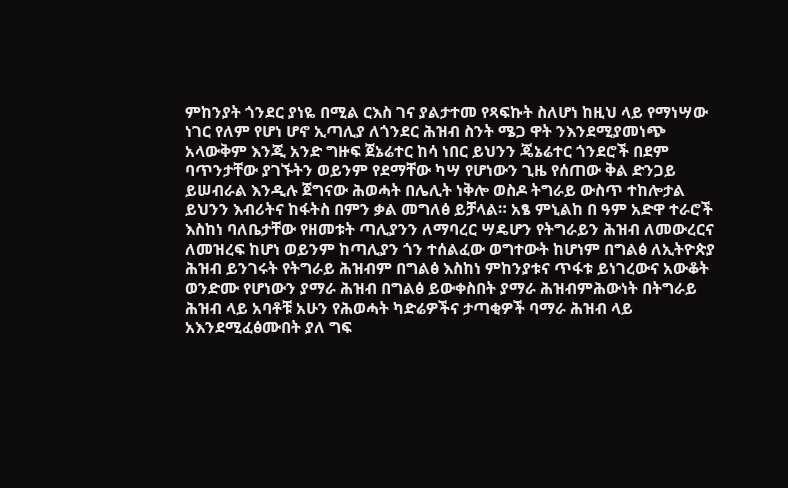ምከንያት ጎንደር ያነዬ በሚል ርእስ ገና ያልታተመ የጻፍኩት ስለሆነ ከዚህ ላይ የማነሣው ነገር የለም የሆነ ሆኖ ኢጣሊያ ለጎንደር ሕዝብ ስንት ሜጋ ዋት ንእንደሚያመነጭ አላውቅም እንጂ አንድ ግዙፍ ጀኔሬተር ከሳ ነበር ይህንን ጄኔሬተር ጎንደሮች በደም ባጥንታቸው ያገኙትን ወይንም የደማቸው ካሣ የሆነውን ጊዜ የሰጠው ቅል ድንጋይ ይሠብራል እንዲሉ ጀግናው ሕወሓት በሌሊት ነቅሎ ወስዶ ትግራይ ውስጥ ተከሎታል ይህንን እብሪትና ከፋትስ በምን ቃል መግለፅ ይቻላል። አፄ ምኒልከ በ ዓም አድዋ ተራሮች እስከነ ባለቤታቸው የዘመቱት ጣሊያንን ለማባረር ሣዴሆን የትግራይን ሕዝብ ለመውረርና ለመዝረፍ ከሆነ ወይንም ከጣሊያን ጎን ተሰልፈው ወግተውት ከሆነም በግልፅ ለኢትዮጵያ ሕዝብ ይንገሩት የትግራይ ሕዝብም በግልፅ እስከነ ምከንያቱና ጥፋቱ ይነገረውና አውቆት ወንድሙ የሆነውን ያማራ ሕዝብ በግልፅ ይውቀስበት ያማራ ሕዝብምሕውነት በትግራይ ሕዝብ ላይ አባቶቹ አሁን የሕወሓት ካድሬዎችና ታጣቂዎች ባማራ ሕዝብ ላይ አእንደሚፈፅሙበት ያለ ግፍ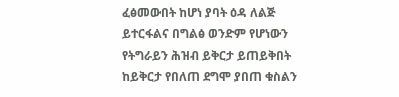ፈፅመውበት ከሆነ ያባት ዕዳ ለልጅ ይተርፋልና በግልፅ ወንድም የሆነውን የትግራይን ሕዝብ ይቅርታ ይጠይቅበት ከይቅርታ የበለጠ ደግሞ ያበጠ ቁስልን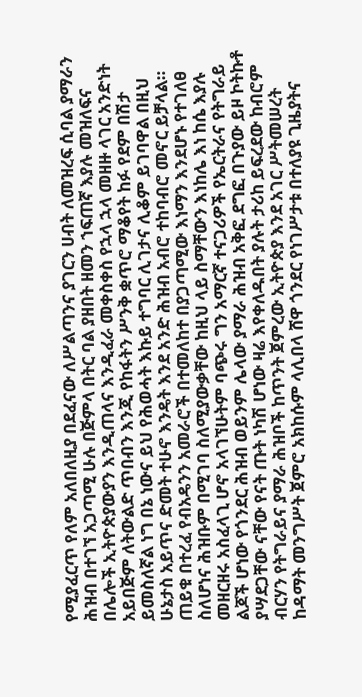የሚያፈርጥ የለም አለበለዚያ በደፈናው ለሥልጣንና ያገርን ሀብት ለመዝረፍ ሲባል ያማራን ሕዝብ በተገኘ አጋጣሚ ሁሉ በጅምላ በትር ባል ያዘበት ዘመን ኀፍጠኛ እያሉ መዝለፍና በሌሎች ኢትዮጵያውያን እንዲጠላና እንዲፈራ መቀስቀስ የኋላ ኋላ መዘዙ ላገር አንድነት አይበጅም ለትውልድ ጥበብን እንጂ የከፋትን ሥንቅ ቋጥሮ ማቆየት ከፉ የደም በሽታ ይመስለኛል ነግ በኔ ነውና ይህ የሕወሓት እኩይ ተግባር ሊገታና ሊቆም ይገባዋል በዚህ ሁኔታስ አይጥና ድመት ተሁኖ እንዴት እንደ አንድ ሕዝብ አብሮ ተከባብሮ መኖር ይቻላል። ጠይቁ በተረፈ የብአዴንን አመራሮች በተመለከተ በያጋጣሚው እነማን እንደሆኑ የተገለፀ ስለሆነና ሕዝቡም በሚገባ ስለሚያውቃቸው ከዚህ ላይ ስማቸውን እነከሌ እነ ከሴ እያሉ መዘርዘሩ አስፈላጊ ሆኖ አላገኘሁትም ባጭሩ ግን አማርኛ ተናጋሪዎች የኤርትራና የትግራይ ልጆች ሆነው የጎንደር ሕዝብ ወይንም ሌላው ያማራ ሕዝብ አቅፎ ደግፎ በጉያው ይዞ ኮትኩቶ ያሣደጋቸው ናቸው የናት ጡት ነካሽ ሆነው ዛሬ እየቀለዱበት ያሉት ታሪከ ይፍረደው ከብሮም ብርሃን የትግራይና ያማራ ሕዝቦች ከጥንት ጀምረው ኢትዮጵያ እንደ አገር ሥትመሠረት ከዳማት መንግሥት ጀምሮ አክከሱም ላሊበላ ሸዋ ጎንደር የነገሥታቱ በተለያዩ ጊዜያትና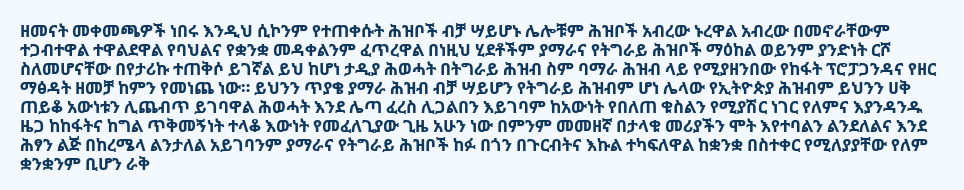ዘመናት መቀመጫዎች ነበሩ እንዲህ ሲኮንም የተጠቀሱት ሕዝቦች ብቻ ሣይሆኑ ሌሎቹም ሕዝቦች አብረው ኑረዋል አብረው በመኖራቸውም ተጋብተዋል ተዋልደዋል የባህልና የቋንቋ መዳቀልንም ፈጥረዋል በነዚህ ሂደቶችም ያማራና የትግራይ ሕዝቦች ማዕከል ወይንም ያንድነት ርሾ ስለመሆናቸው በየታሪኩ ተጠቅሶ ይገኛል ይህ ከሆነ ታዲያ ሕወሓት በትግራይ ሕዝብ ስም ባማራ ሕዝብ ላይ የሚያዘንበው የከፋት ፕሮፓጋንዳና የዘር ማፅዳት ዘመቻ ከምን የመነጨ ነው። ይህንን ጥያቄ ያማራ ሕዝብ ብቻ ሣይሆን የትግራይ ሕዝብም ሆነ ሌላው የኢትዮጵያ ሕዝብም ይህንን ሀቅ ጠይቆ አውነቱን ሊጨብጥ ይገባዋል ሕወሓት እንደ ሌጣ ፈረስ ሊጋልበን እይገባም ከአውነት የበለጠ ቁስልን የሚያሽር ነገር የለምና እያንዳንዱ ዜጋ ከከፋትና ከግል ጥቅመኝነት ተላቆ እውነት የመፈለጊያው ጊዜ አሁን ነው በምንም መመዘኛ በታላቁ መሪያችን ሞት እየተባልን ልንደለልና እንደ ሕፃን ልጅ በከረሜላ ልንታለል አይገባንም ያማራና የትግራይ ሕዝቦች ከፉ በጎን በጉርብትና እኩል ተካፍለዋል ከቋንቋ በስተቀር የሚለያያቸው የለም ቋንቋንም ቢሆን ራቅ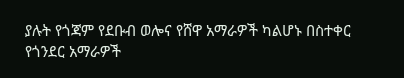ያሉት የጎጃም የደቡብ ወሎና የሸዋ አማራዎች ካልሆኑ በስተቀር የጎንደር አማራዎች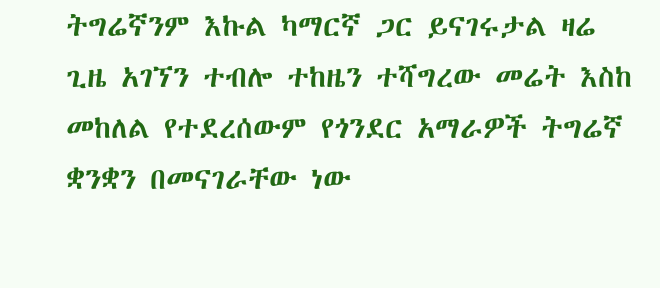ትግሬኛንም እኩል ካማርኛ ጋር ይናገሩታል ዛሬ ጊዜ አገኘን ተብሎ ተከዜን ተሻግረው መሬት እስከ መከለል የተደረሰውም የጎንደር አማራዎች ትግሬኛ ቋንቋን በመናገራቸው ነው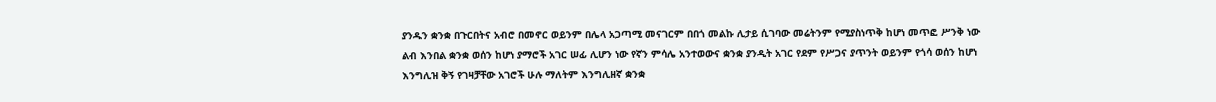ያንዱን ቋንቋ በጉርበትና አብሮ በመኖር ወይንም በሌላ አጋጣሚ መናገርም በበጎ መልኩ ሊታይ ሲገባው መሬትንም የሚያስነጥቅ ከሆነ መጥፎ ሥንቅ ነው ልብ እንበል ቋንቋ ወሰን ከሆነ ያማሮች አገር ሠፊ ሊሆን ነው የኛን ምሳሌ አንተወውና ቋንቋ ያንዲት አገር የደም የሥጋና ያጥንት ወይንም የጎሳ ወሰን ከሆነ እንግሊዝ ቅኝ የገዛቻቸው አገሮች ሁሉ ማለትም እንግሊዘኛ ቋንቋ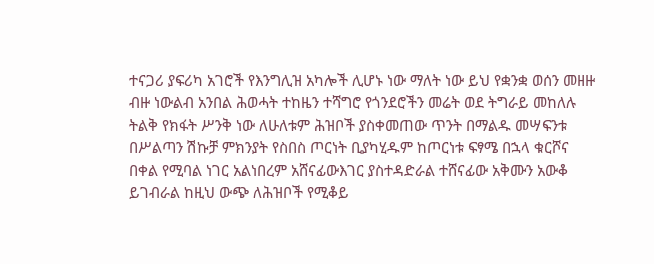ተናጋሪ ያፍሪካ አገሮች የእንግሊዝ አካሎች ሊሆኑ ነው ማለት ነው ይህ የቋንቋ ወሰን መዘዙ ብዙ ነውልብ አንበል ሕወሓት ተከዜን ተሻግሮ የጎንደሮችን መሬት ወደ ትግራይ መከለሉ ትልቅ የክፋት ሥንቅ ነው ለሁለቱም ሕዝቦች ያስቀመጠው ጥንት በማልዱ መሣፍንቱ በሥልጣን ሽኩቻ ምክንያት የስበስ ጦርነት ቢያካሂዱም ከጦርነቱ ፍፃሜ በኋላ ቁርሾና በቀል የሚባል ነገር አልነበረም አሸናፊውእገር ያስተዳድራል ተሸናፊው አቅሙን አውቆ ይገብራል ከዚህ ውጭ ለሕዝቦች የሚቆይ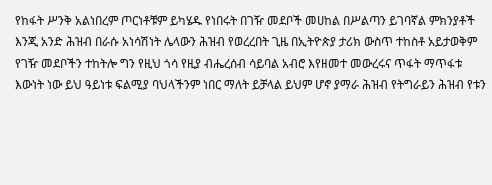የከፋት ሥንቅ አልነበረም ጦርነቶቹም ይካሄዱ የነበሩት በገዥ መደቦች መሀከል በሥልጣን ይገባኛል ምክንያቶች እንጂ አንድ ሕዝብ በራሱ አነሳሽነት ሌላውን ሕዝብ የወረረበት ጊዜ በኢትዮጵያ ታሪክ ውስጥ ተከስቶ አይታወቅም የገዥ መደቦችን ተከትሎ ግን የዚህ ጎሳ የዚያ ብሔረሰብ ሳይባል አብሮ እየዘመተ መውረሩና ጥፋት ማጥፋቱ እውነት ነው ይህ ዓይነቱ ፍልሚያ ባህላችንም ነበር ማለት ይቻላል ይህም ሆኖ ያማራ ሕዝብ የትግራይን ሕዝብ የቱን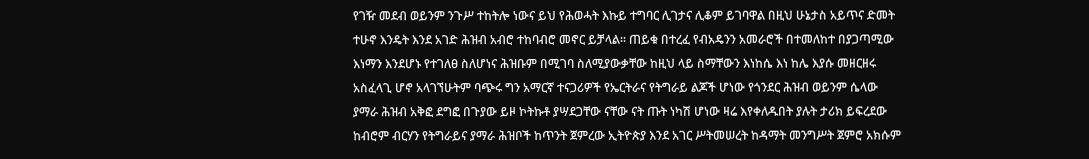የገዥ መደብ ወይንም ንጉሥ ተከትሎ ነውና ይህ የሕወሓት እኩይ ተግባር ሊገታና ሊቆም ይገባዋል በዚህ ሁኔታስ አይጥና ድመት ተሁኖ እንዴት እንደ አገድ ሕዝብ አብሮ ተከባብሮ መኖር ይቻላል። ጠይቁ በተረፈ የብአዴንን አመራሮች በተመለከተ በያጋጣሚው እነማን እንደሆኑ የተገለፀ ስለሆነና ሕዝቡም በሚገባ ስለሚያውቃቸው ከዚህ ላይ ስማቸውን እነከሴ እነ ከሌ እያሱ መዘርዘሩ አስፈላጊ ሆኖ አላገኘሁትም ባጭሩ ግን አማርኛ ተናጋሪዎች የኤርትራና የትግራይ ልጆች ሆነው የጎንደር ሕዝብ ወይንም ሴላው ያማራ ሕዝብ አቅፎ ደግፎ በጉያው ይዞ ኮትኩቶ ያሣደጋቸው ናቸው ናት ጡት ነካሽ ሆነው ዛሬ እየቀለዱበት ያሉት ታሪክ ይፍረደው ከብሮም ብርሃን የትግራይና ያማራ ሕዝቦች ከጥንት ጀምረው ኢትዮጵያ እንደ አገር ሥትመሠረት ከዳማት መንግሥት ጀምሮ አክሱም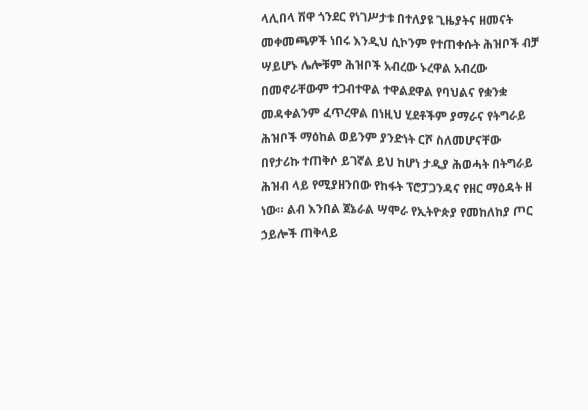ላሊበላ ሽዋ ጎንደር የነገሥታቱ በተለያዩ ጊዜያትና ዘመናት መቀመጫዎች ነበሩ እንዲህ ሲኮንም የተጠቀሱት ሕዝቦች ብቻ ሣይሆኑ ሌሎቹም ሕዝቦች አብረው ኑረዋል አብረው በመኖራቸውም ተጋብተዋል ተዋልደዋል የባህልና የቋንቋ መዳቀልንም ፈጥረዋል በነዚህ ሂደቶችም ያማራና የትግራይ ሕዝቦች ማዕከል ወይንም ያንድነት ርሾ ስለመሆናቸው በየታሪኩ ተጠቅሶ ይገኛል ይህ ከሆነ ታዲያ ሕወሓት በትግራይ ሕዝብ ላይ የሚያዘንበው የከፋት ፕሮፓጋንዳና የዘር ማዕዳት ዘ ነው። ልብ እንበል ጀኔራል ሣሞራ የኢትዮጵያ የመከለከያ ጦር ኃይሎች ጠቅላይ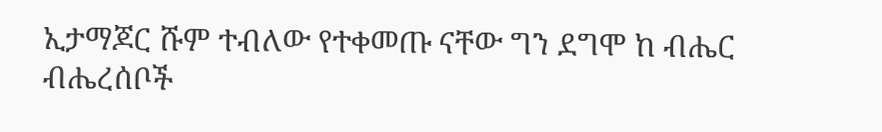ኢታማጆር ሹም ተብለው የተቀመጡ ናቸው ግን ደግሞ ከ ብሔር ብሔረሰቦች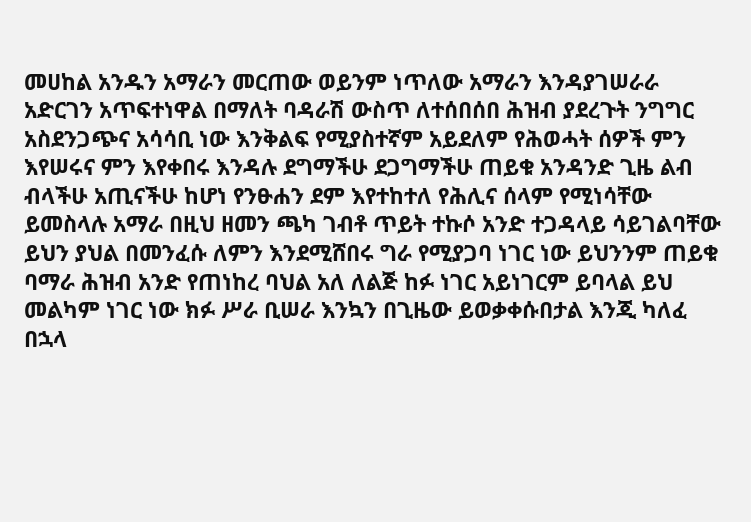መሀከል አንዱን አማራን መርጠው ወይንም ነጥለው አማራን እንዳያገሠራራ አድርገን አጥፍተነዋል በማለት ባዳራሽ ውስጥ ለተሰበሰበ ሕዝብ ያደረጉት ንግግር አስደንጋጭና አሳሳቢ ነው እንቅልፍ የሚያስተኛም አይደለም የሕወሓት ሰዎች ምን እየሠሩና ምን እየቀበሩ እንዳሉ ደግማችሁ ደጋግማችሁ ጠይቁ አንዳንድ ጊዜ ልብ ብላችሁ አጢናችሁ ከሆነ የንፁሐን ደም እየተከተለ የሕሊና ሰላም የሚነሳቸው ይመስላሉ አማራ በዚህ ዘመን ጫካ ገብቶ ጥይት ተኩሶ አንድ ተጋዳላይ ሳይገልባቸው ይህን ያህል በመንፈሱ ለምን እንደሚሸበሩ ግራ የሚያጋባ ነገር ነው ይህንንም ጠይቁ ባማራ ሕዝብ አንድ የጠነከረ ባህል አለ ለልጅ ከፉ ነገር አይነገርም ይባላል ይህ መልካም ነገር ነው ክፉ ሥራ ቢሠራ እንኳን በጊዜው ይወቃቀሱበታል እንጂ ካለፈ በኋላ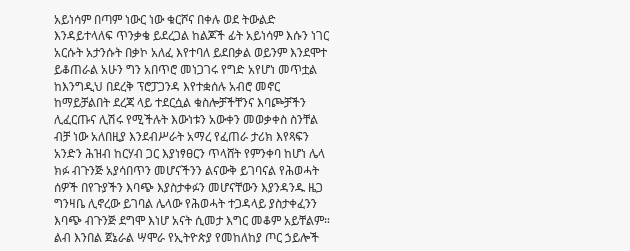አይነሳም በጣም ነውር ነው ቁርሾና በቀሉ ወደ ትውልድ እንዳይተላለፍ ጥንቃቄ ይደረጋል ከልጆች ፊት አይነሳም እሱን ነገር አርሱት አታንሱት በቃኮ አለፈ እየተባለ ይደበቃል ወይንም እንደሞተ ይቆጠራል አሁን ግን አበጥሮ መነጋገሩ የግድ አየሆነ መጥቷል ከእንግዲህ በደረቅ ፕሮፓጋንዳ እየተቋሰሉ አብሮ መኖር ከማይቻልበት ደረጃ ላይ ተደርሷል ቁስሎቻችቸንና እባጮቻችን ሊፈርጡና ሊሽሩ የሚችሉት እውነቱን አውቀን መወቃቀስ ስንቸል ብቻ ነው አለበዚያ እንደብሥራት አማረ የፈጠራ ታሪክ እየጻፍን አንድን ሕዝብ ከርሃብ ጋር እያነፃፀርን ጥላሸት የምንቀባ ከሆነ ሌላ ክፉ ብጉንጅ አያሳበጥን መሆናችንን ልናውቅ ይገባናል የሕወሓት ሰዎች በየጉያችን እባጭ እያስታቀፉን መሆናቸውን እያንዳንዱ ዜጋ ግንዛቤ ሊኖረው ይገባል ሌላው የሕወሓት ተጋዳላይ ያስታቀፈንን እባጭ ብጉንጅ ደግሞ እነሆ አናት ሲመታ እግር መቆም አይቸልም። ልብ እንበል ጀኔራል ሣሞራ የኢትዮጵያ የመከለከያ ጦር ኃይሎች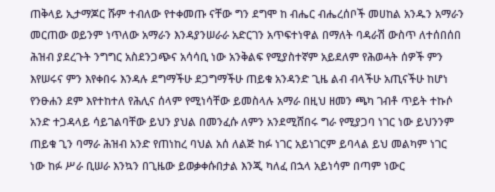ጠቅላይ ኢታማጆር ሹም ተብለው የተቀመጡ ናቸው ግን ደግሞ ከ ብሔር ብሔረሰቦች መሀከል አንዱን አማራን መርጠው ወይንም ነጥለው አማራን እንዳያንሠራራ አድርገን አጥፍተነዋል በማለት ባዳራሽ ውስጥ ለተሰበሰበ ሕዝብ ያደረጉት ንግግር አስደንጋጭና አሳሳቢ ነው አንቅልፍ የሚያስተኛም አይደለም የሕወሓት ሰዎች ምን እየሠሩና ምን እየቀበሩ እንዳሉ ደግማችሁ ደጋግማችሁ ጠይቁ አንዳንድ ጊዜ ልብ ብላችሁ አጢናችሁ ከሆነ የንፁሐን ደም እየተከተለ የሕሊና ሰላም የሚነሳቸው ይመስላሉ አማራ በዚህ ዘመን ጫካ ገብቶ ጥይት ተኩሶ አንድ ተጋዳላይ ሳይገልባቸው ይህን ያህል በመንፈሱ ለምን አንደሚሸበሩ ግራ የሚያጋባ ነገር ነው ይህንንም ጠይቁ ጊን ባማራ ሕዝብ አንድ የጠነከረ ባህል አሰ ለልጅ ከፉ ነገር አይነገርም ይባላል ይህ መልካም ነገር ነው ከፉ ሥራ ቢሠራ እንኳን በጊዜው ይወቃቀሱበታል እንጂ ካለፈ በኋላ አይነሳም በጣም ነውር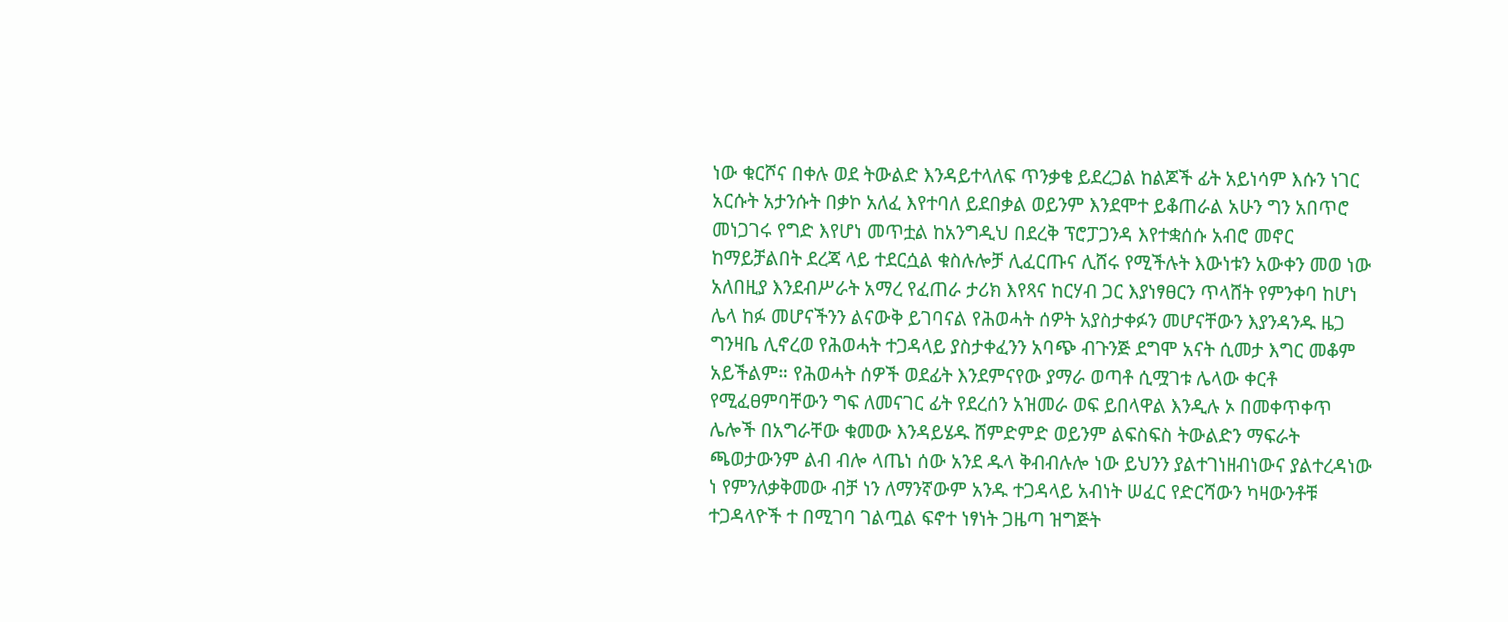ነው ቁርሾና በቀሉ ወደ ትውልድ እንዳይተላለፍ ጥንቃቄ ይደረጋል ከልጆች ፊት አይነሳም እሱን ነገር አርሱት አታንሱት በቃኮ አለፈ እየተባለ ይደበቃል ወይንም እንደሞተ ይቆጠራል አሁን ግን አበጥሮ መነጋገሩ የግድ እየሆነ መጥቷል ከአንግዲህ በደረቅ ፕሮፓጋንዳ እየተቋሰሱ አብሮ መኖር ከማይቻልበት ደረጃ ላይ ተደርሷል ቁስሉሎቻ ሊፈርጡና ሊሸሩ የሚችሉት እውነቱን አውቀን መወ ነው አለበዚያ እንደብሥራት አማረ የፈጠራ ታሪክ እየጻና ከርሃብ ጋር እያነፃፀርን ጥላሸት የምንቀባ ከሆነ ሌላ ከፉ መሆናችንን ልናውቅ ይገባናል የሕወሓት ሰዎት አያስታቀፉን መሆናቸውን እያንዳንዱ ዜጋ ግንዛቤ ሊኖረወ የሕወሓት ተጋዳላይ ያስታቀፈንን አባጭ ብጉንጅ ደግሞ አናት ሲመታ እግር መቆም አይችልም። የሕወሓት ሰዎች ወደፊት እንደምናየው ያማራ ወጣቶ ሲሟገቱ ሌላው ቀርቶ የሚፈፀምባቸውን ግፍ ለመናገር ፊት የደረሰን አዝመራ ወፍ ይበላዋል እንዲሉ ኦ በመቀጥቀጥ ሌሎች በአግራቸው ቁመው እንዳይሄዱ ሸምድምድ ወይንም ልፍስፍስ ትውልድን ማፍራት ጫወታውንም ልብ ብሎ ላጤነ ሰው አንደ ዱላ ቅብብሉሎ ነው ይህንን ያልተገነዘብነውና ያልተረዳነው ነ የምንለቃቅመው ብቻ ነን ለማንኛውም አንዱ ተጋዳላይ አብነት ሠፈር የድርሻውን ካዛውንቶቹ ተጋዳላዮች ተ በሚገባ ገልጧል ፍኖተ ነፃነት ጋዜጣ ዝግጅት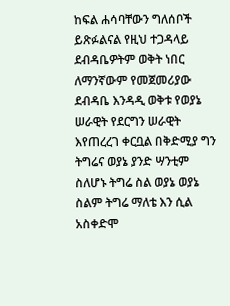ከፍል ሐሳባቸውን ግለሰቦች ይጽፉልናል የዚህ ተጋዳላይ ደብዳቤዎትም ወቅት ነበር ለማንኛውም የመጀመሪያው ደብዳቤ እንዳዲ ወቅቱ የወያኔ ሠራዊት የደርግን ሠራዊት እየጠረረገ ቀርቧል በቅድሚያ ግን ትግሬና ወያኔ ያንድ ሣንቲም ስለሆኑ ትግሬ ስል ወያኔ ወያኔ ስልም ትግሬ ማለቴ እን ሲል አስቀድሞ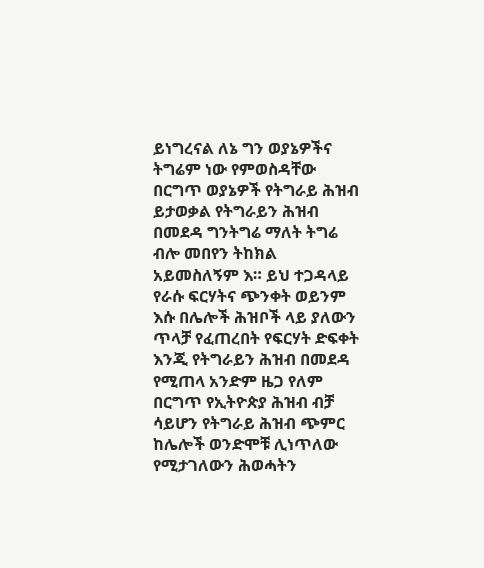ይነግረናል ለኔ ግን ወያኔዎችና ትግሬም ነው የምወስዳቸው በርግጥ ወያኔዎች የትግራይ ሕዝብ ይታወቃል የትግራይን ሕዝብ በመደዳ ግንትግሬ ማለት ትግሬ ብሎ መበየን ትከክል አይመስለኝም እ። ይህ ተጋዳላይ የራሱ ፍርሃትና ጭንቀት ወይንም እሱ በሌሎች ሕዝቦች ላይ ያለውን ጥላቻ የፈጠረበት የፍርሃት ድፍቀት እንጂ የትግራይን ሕዝብ በመደዳ የሚጠላ አንድም ዜጋ የለም በርግጥ የኢትዮጵያ ሕዝብ ብቻ ሳይሆን የትግራይ ሕዝብ ጭምር ከሌሎች ወንድሞቹ ሊነጥለው የሚታገለውን ሕወሓትን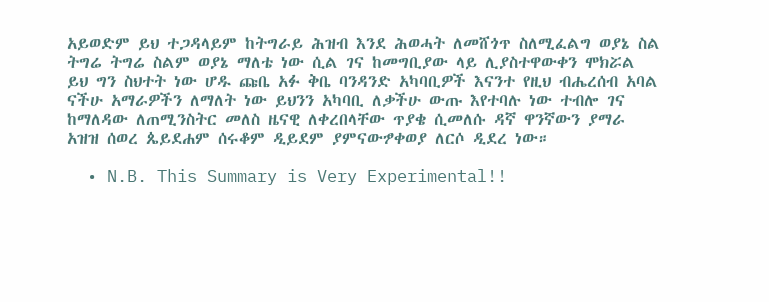አይወድም ይህ ተጋዳላይም ከትግራይ ሕዝብ እንደ ሕወሓት ለመሸጎጥ ስለሚፈልግ ወያኔ ስል ትግሬ ትግሬ ስልም ወያኔ ማለቴ ነው ሲል ገና ከመግቢያው ላይ ሊያስተዋውቀን ሞክሯል ይህ ግን ስህተት ነው ሆዱ ጩቤ አፉ ቅቤ ባንዳንድ አካባቢዎች እናንተ የዚህ ብሔረሰብ አባል ናችሁ አማራዎችን ለማለት ነው ይህንን አካባቢ ለቃችሁ ውጡ እየተባሉ ነው ተብሎ ገና ከማለዳው ለጠሚንስትር መለስ ዜናዊ ለቀረበላቸው ጥያቄ ሲመለሱ ዳኛ ዋንኛውን ያማራ አዝዝ ሰወረ ጴይደሐም ሰሩቆም ዲይደም ያምናውፇቀወያ ለርሶ ዲደረ ነው።

  • N.B. This Summary is Very Experimental!!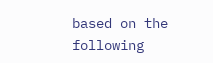based on the following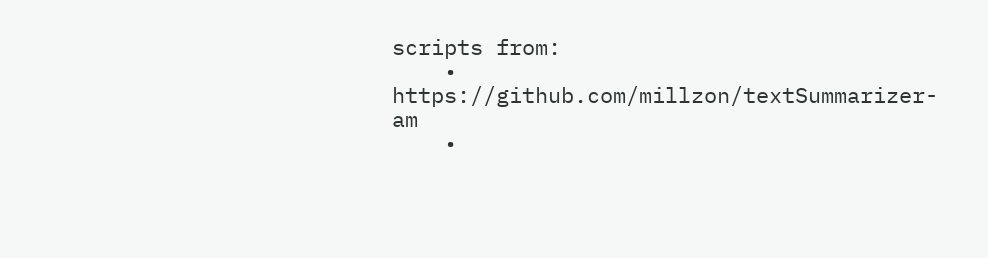scripts from:
    • https://github.com/millzon/textSummarizer-am
    •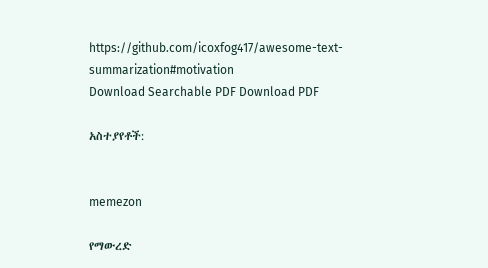https://github.com/icoxfog417/awesome-text-summarization#motivation
Download Searchable PDF Download PDF

አስተያየቶች:


memezon

የማውረድ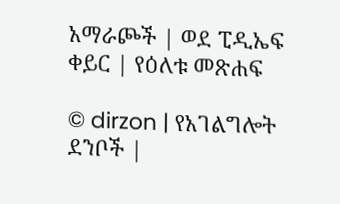አማራጮች | ወደ ፒዲኤፍ ቀይር | የዕለቱ መጽሐፍ

© dirzon | የአገልግሎት ደንቦች |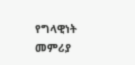የግላዊነት መምሪያ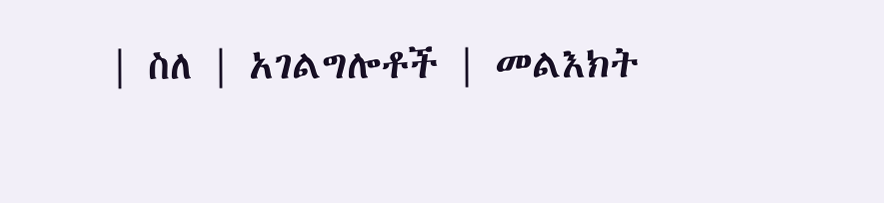| ስለ | አገልግሎቶች | መልእክት